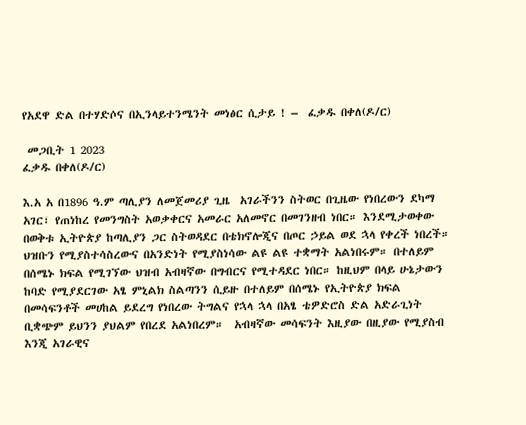የአደዋ ድል በተሃድሶና በኢንላይተንሜንት መነፅር ሲታይ ! –  ፈቃዱ በቀለ(ዶ/ር)

 መጋቢት 1 2023
ፈቃዱ በቀለ(ዶ/ር)

እ.አ አ በ1896 ዓ.ም ጣሊያን ለመጀመሪያ ጊዜ  አገራችንን ስትወር በጊዜው የነበረውን ደካማ አገር፣ የጠነከረ የመንግስት አወቃቀርና አመራር አለመኖር በመገንዘብ ነበር። እንደሚታወቀው በወቅቱ ኢትዮጵያ ከጣሊያን ጋር ስትወዳደር በቴክኖሎጂና በጦር ኃይል ወደ ኋላ የቀረች ነበረች። ህዝቡን የሚያስተሳስረውና በአንድነት የሚያስነሳው ልዩ ልዩ ተቋማት አልነበሩም። በተለይም በሰሜኑ ክፍል የሚገኘው ህዝብ አብዛኛው በግብርና የሚተዳደር ነበር። ከዚህም በላይ ሁኔታውን ከባድ የሚያደርገው አፄ ምኒልክ ስልጣንን ሲይዙ በተለይም በሰሜኑ የኢትዮጵያ ክፍል በመሳፍንቶች መሀከል ይደረግ የነበረው ትግልና የኋላ ኋላ በአፄ ቴዎድሮስ ድል አድራጊነት ቢቋጭም ይህንን ያህልም የበረደ አልነበረም።  አብዛኛው መሳፍንት እዚያው በዚያው የሚያስብ እንጂ አገራዊና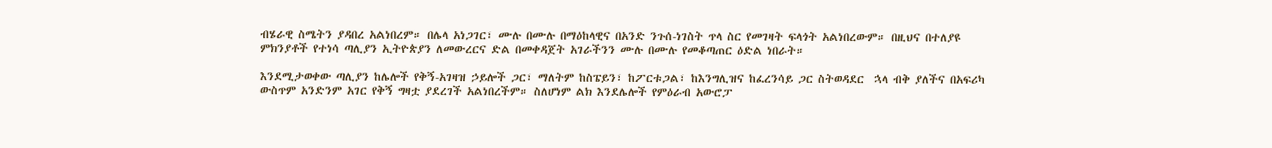ብሄራዊ ስሜትን ያዳበረ አልነበረም። በሌላ አነጋገር፣ ሙሉ በሙሉ በማዕከላዊና በአንድ ንጉሰ-ነገስት ጥላ ስር የመገዛት ፍላጎት አልነበረውም። በዚህና በተለያዩ ምክንያቶች የተነሳ ጣሊያን ኢትዮጵያን ለመውረርና ድል በመቀዳጀት አገራችንን ሙሉ በሙሉ የመቆጣጠር ዕድል ነበራት።

እንደሚታወቀው ጣሊያን ከሌሎች የቅኝ-አገዛዝ ኃይሎች ጋር፣ ማለትም ከስፔይን፣ ከፖርቱጋል፣ ከእንግሊዝና ከፈረንሳይ ጋር ስትወዳደር  ኋላ ብቅ ያለችና በአፍሪካ ውስጥም አንድንም አገር የቅኝ ግዛቷ ያደረገች አልነበረችም። ስለሆነም ልክ እንደሌሎች የምዕራብ አውሮፓ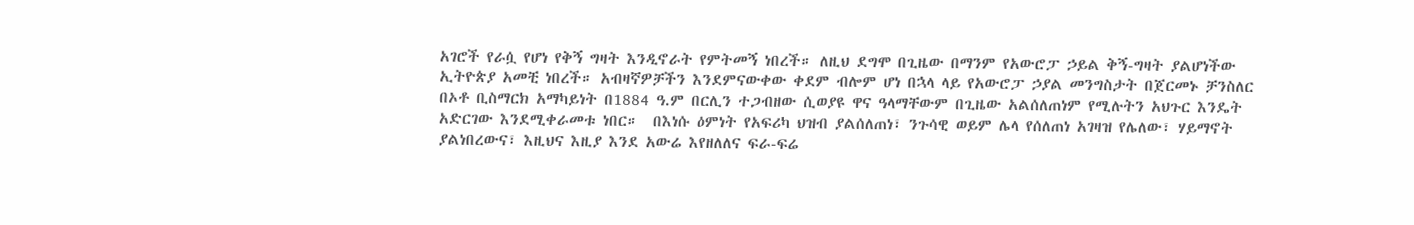አገሮች የራሷ የሆነ የቅኝ ግዛት እንዲኖራት የምትመኝ ነበረች። ለዚህ ደግሞ በጊዜው በማንም የአውሮፓ ኃይል ቅኝ-ግዛት ያልሆነችው ኢትዮጵያ አመቺ ነበረች። አብዛኛዎቻችን እንደምናውቀው ቀደም ብሎም ሆነ በኋላ ላይ የአውሮፓ ኃያል መንግስታት በጀርመኑ ቻንስለር በኦቶ ቢስማርክ አማካይነት በ1884 ዓ.ም በርሊን ተጋብዘው ሲወያዩ ዋና ዓላማቸውም በጊዜው አልሰለጠነም የሚሉትን አህጉር እንዴት አድርገው እንደሚቀራመቱ ነበር።  በእነሱ ዕምነት የአፍሪካ ህዝብ ያልሰለጠነ፣ ንጉሳዊ ወይም ሌላ የሰለጠነ አገዛዝ የሌለው፣ ሃይማኖት ያልነበረውና፣ እዚህና እዚያ እንደ አውሬ እየዘለለና ፍራ-ፍሬ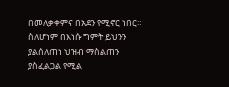በመለቃቀምና በአደን የሚኖር ነበር። ስለሆነም በእነሱ ግምት ይህንን ያልሰለጠነ ህዝብ ማስልጠን ያስፈልጋል የሚል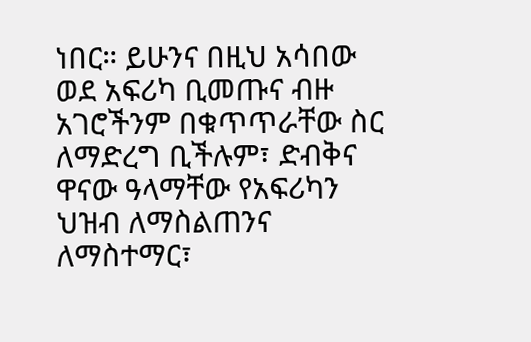ነበር። ይሁንና በዚህ አሳበው ወደ አፍሪካ ቢመጡና ብዙ አገሮችንም በቁጥጥራቸው ስር ለማድረግ ቢችሉም፣ ድብቅና ዋናው ዓላማቸው የአፍሪካን ህዝብ ለማስልጠንና ለማስተማር፣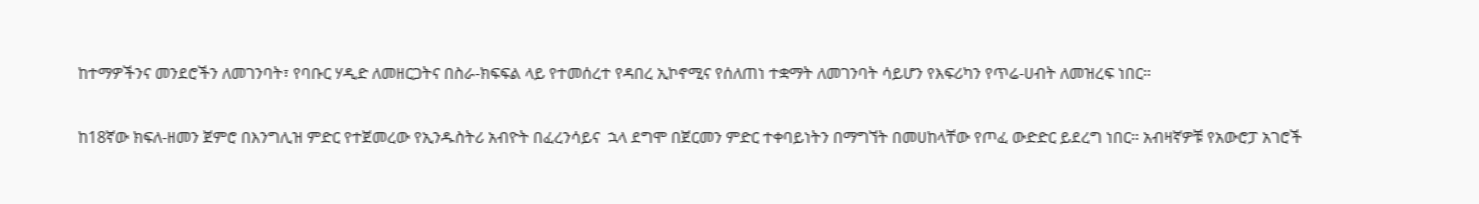ከተማዎችንና መንደሮችን ለመገንባት፣ የባቡር ሃዲድ ለመዘርጋትና በስራ-ክፍፍል ላይ የተመሰረተ የዳበረ ኢኮኖሚና የሰለጠነ ተቋማት ለመገንባት ሳይሆን የእፍሪካን የጥሬ-ሀብት ለመዝረፍ ነበር።

ከ18ኛው ክፍለ-ዘመን ጀምሮ በእንግሊዝ ምድር የተጀመረው የኢንዱስትሪ አብዮት በፈረንሳይና  ኋላ ደግሞ በጀርመን ምድር ተቀባይነትን በማግኘት በመሀከላቸው የጦፈ ውድድር ይደረግ ነበር። አብዛኛዎቹ የአውሮፓ አገሮች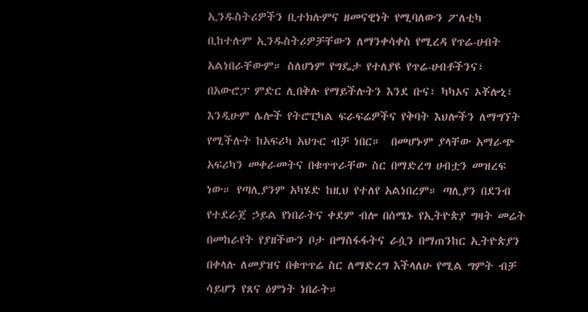ኢንዱስትሪዎችን ቢተክሉምና ዘመናዊነት የሚባለውን ፖለቲካ ቢከተሉም ኢንዱስትሪዎቻቸውን ለማንቀሳቀስ የሚረዳ የጥሬ-ሀብት አልነበራቸውም። ስለሆነም የግዴታ የተለያዩ የጥሬ-ሀብቶችንና፣ በአውሮፓ ምድር ሊበቅሉ የማይችሉትን እንደ ቡና፣ ካካኦና ኦቾሎኒ፣ እንዲሁም ሌሎች የትሮፒካል ፍራፍሬዎችና የቅባት እህሎችን ለማግኘት የሚችሉት ከአፍሪካ አህጉር ብቻ ነበር።  በመሆኑም ያላቸው አማራጭ አፍሪካን መቀራመትና በቁጥጥራቸው ስር በማድረግ ሀብቷን መዝረፍ ነው። የጣሊያንም አካሄድ ከዚህ የተለየ አልነበረም። ጣሊያን በደንብ የተደራጀ ኃይል የነበራትና ቀደም ብሎ በሰሜኑ የኢትዮጵያ ግዛት መሬት በመከራየት የያዘችውን ቦታ በማስፋፋትና ራሷን በማጠንከር ኢትዮጵያን በቀላሉ ለመያዝና በቁጥጥሬ ስር ለማድረግ እችላለሁ የሚል ግምት ብቻ ሳይሆን የጸና ዕምነት ነበራት።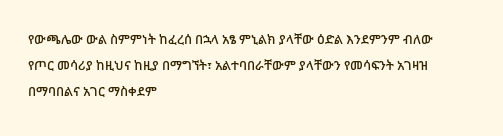የውጫሌው ውል ስምምነት ከፈረሰ በኋላ አፄ ምኒልክ ያላቸው ዕድል እንደምንም ብለው የጦር መሳሪያ ከዚህና ከዚያ በማግኘት፣ አልተባበራቸውም ያላቸውን የመሳፍንት አገዛዝ በማባበልና አገር ማስቀደም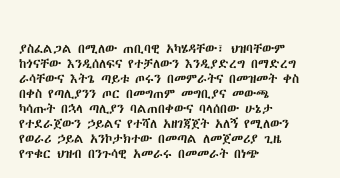ያስፈልጋል በሚለው ጠቢባዊ አካሄዳቸው፣ ህዝባቸውም ከጎናቸው እንዲሰለፍና የተቻለውን እንዲያድረግ በማድረግ ራሳቸውና እትጌ ጣይቱ ጦሩን በመምራትና በመዝመት ቀስ በቀስ የጣሊያንን ጦር በመግጠም መግቢያና መውጫ ካሳጡት በኋላ ጣሊያን ባልጠበቀውና ባላሰበው ሁኔታ የተደራጀውን ኃይልና የተሻለ አዘገጃጀት አለኝ የሚለውን የወራሪ ኃይል አንኮታክተው በመጣል ለመጀመሪያ ጊዜ የጥቁር ህዝብ በንጉሳዊ አመራሩ በመመራት በነጭ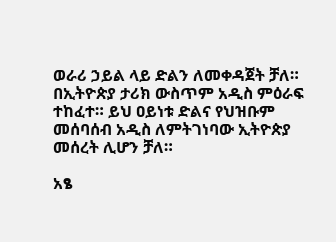ወራሪ ኃይል ላይ ድልን ለመቀዳጀት ቻለ። በኢትዮጵያ ታሪክ ውስጥም አዲስ ምዕራፍ ተከፈተ። ይህ ዐይነቱ ድልና የህዝቡም መሰባሰብ አዲስ ለምትገነባው ኢትዮጵያ መሰረት ሊሆን ቻለ።

አፄ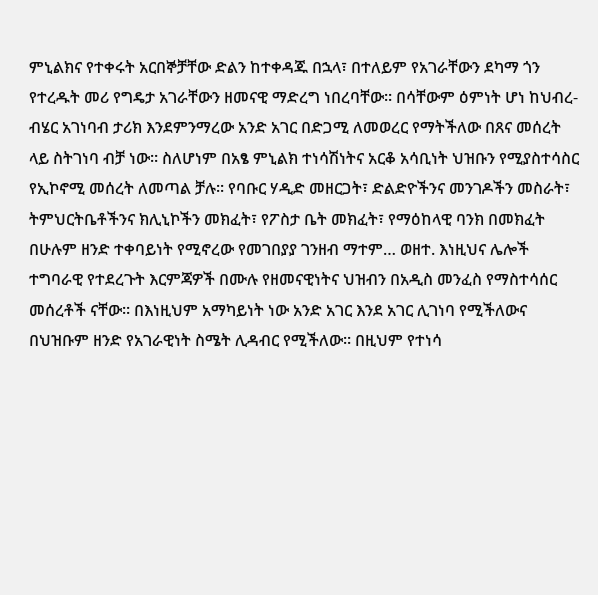ምኒልክና የተቀሩት አርበኞቻቸው ድልን ከተቀዳጁ በኋላ፣ በተለይም የአገራቸውን ደካማ ጎን የተረዱት መሪ የግዴታ አገራቸውን ዘመናዊ ማድረግ ነበረባቸው። በሳቸውም ዕምነት ሆነ ከህብረ-ብሄር አገነባብ ታሪክ እንደምንማረው አንድ አገር በድጋሚ ለመወረር የማትችለው በጸና መሰረት ላይ ስትገነባ ብቻ ነው። ስለሆነም በአፄ ምኒልክ ተነሳሽነትና አርቆ አሳቢነት ህዝቡን የሚያስተሳስር የኢኮኖሚ መሰረት ለመጣል ቻሉ፡፡ የባቡር ሃዲድ መዘርጋት፣ ድልድዮችንና መንገዶችን መስራት፣ ትምህርትቤቶችንና ክሊኒኮችን መክፈት፣ የፖስታ ቤት መክፈት፣ የማዕከላዊ ባንክ በመክፈት በሁሉም ዘንድ ተቀባይነት የሚኖረው የመገበያያ ገንዘብ ማተም… ወዘተ. እነዚህና ሌሎች ተግባራዊ የተደረጉት እርምጃዎች በሙሉ የዘመናዊነትና ህዝብን በአዲስ መንፈስ የማስተሳሰር መሰረቶች ናቸው። በእነዚህም አማካይነት ነው አንድ አገር እንደ አገር ሊገነባ የሚችለውና በህዝቡም ዘንድ የአገራዊነት ስሜት ሊዳብር የሚችለው። በዚህም የተነሳ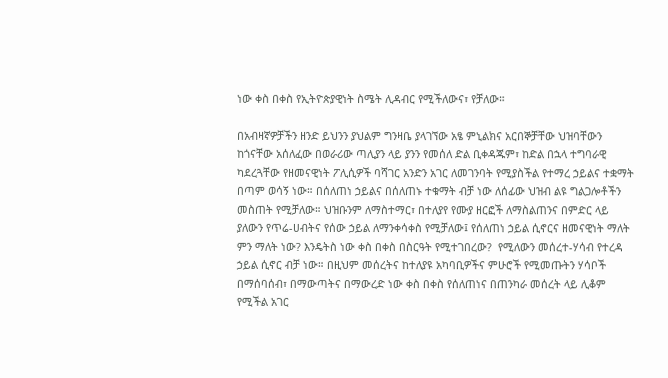ነው ቀስ በቀስ የኢትዮጵያዊነት ስሜት ሊዳብር የሚችለውና፣ የቻለው።

በአብዛኛዎቻችን ዘንድ ይህንን ያህልም ግንዛቤ ያላገኘው አፄ ምኒልክና አርበኞቻቸው ህዝባቸውን ከጎናቸው አሰለፈው በወራሪው ጣሊያን ላይ ያንን የመሰለ ድል ቢቀዳጁም፣ ከድል በኋላ ተግባራዊ ካደረጓቸው የዘመናዊነት ፖሊሲዎች ባሻገር አንድን አገር ለመገንባት የሚያስችል የተማረ ኃይልና ተቋማት በጣም ወሳኝ ነው። በሰለጠነ ኃይልና በሰለጠኑ ተቁማት ብቻ ነው ለሰፊው ህዝብ ልዩ ግልጋሎቶችን መስጠት የሚቻለው። ህዝቡንም ለማስተማር፣ በተለያየ የሙያ ዘርፎች ለማስልጠንና በምድር ላይ ያለውን የጥሬ-ሀብትና የሰው ኃይል ለማንቀሳቀስ የሚቻለው፤ የሰለጠነ ኃይል ሲኖርና ዘመናዊነት ማለት ምን ማለት ነው? እንዴትስ ነው ቀስ በቀስ በስርዓት የሚተገበረው?  የሚለውን መሰረተ-ሃሳብ የተረዳ ኃይል ሲኖር ብቻ ነው። በዚህም መሰረትና ከተለያዩ አካባቢዎችና ምሁሮች የሚመጡትን ሃሳቦች በማሰባሰብ፣ በማውጣትና በማውረድ ነው ቀስ በቀስ የሰለጠነና በጠንካራ መሰረት ላይ ሊቆም የሚችል አገር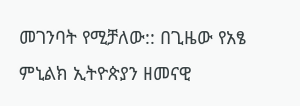መገንባት የሚቻለው:: በጊዜው የአፄ ምኒልክ ኢትዮጵያን ዘመናዊ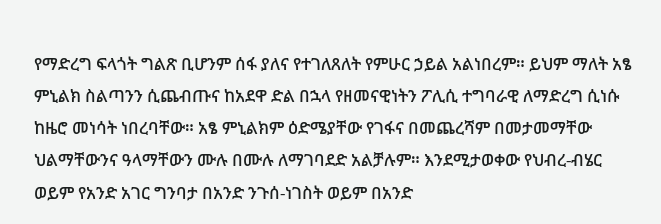የማድረግ ፍላጎት ግልጽ ቢሆንም ሰፋ ያለና የተገለጸለት የምሁር ኃይል አልነበረም። ይህም ማለት አፄ ምኒልክ ስልጣንን ሲጨብጡና ከአደዋ ድል በኋላ የዘመናዊነትን ፖሊሲ ተግባራዊ ለማድረግ ሲነሱ ከዜሮ መነሳት ነበረባቸው። አፄ ምኒልክም ዕድሜያቸው የገፋና በመጨረሻም በመታመማቸው ህልማቸውንና ዓላማቸውን ሙሉ በሙሉ ለማገባደድ አልቻሉም። እንደሚታወቀው የህብረ-ብሄር ወይም የአንድ አገር ግንባታ በአንድ ንጉሰ-ነገስት ወይም በአንድ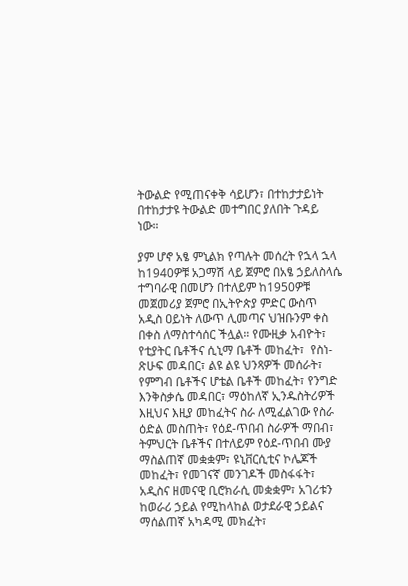ትውልድ የሚጠናቀቅ ሳይሆን፣ በተከታታይነት በተከታታዩ ትውልድ መተግበር ያለበት ጉዳይ ነው።

ያም ሆኖ አፄ ምኒልክ የጣሉት መሰረት የኋላ ኋላ ከ1940ዎቹ አጋማሽ ላይ ጀምሮ በአፄ ኃይለስላሴ ተግባራዊ በመሆን በተለይም ከ1950ዎቹ መጀመሪያ ጀምሮ በኢትዮጵያ ምድር ውስጥ አዲስ ዐይነት ለውጥ ሊመጣና ህዝቡንም ቀስ በቀስ ለማስተሳሰር ችሏል። የሙዚቃ አብዮት፣ የቲያትር ቤቶችና ሲኒማ ቤቶች መከፈት፣  የስነ-ጽሁፍ መዳበር፣ ልዩ ልዩ ህንጻዎች መሰራት፣ የምግብ ቤቶችና ሆቴል ቤቶች መከፈት፣ የንግድ እንቅስቃሴ መዳበር፣ ማዕከለኛ ኢንዱስትሪዎች እዚህና እዚያ መከፈትና ስራ ለሚፈልገው የስራ ዕድል መስጠት፣ የዕደ-ጥበብ ስራዎች ማበብ፣ ትምህርት ቤቶችና በተለይም የዕደ-ጥበብ ሙያ ማስልጠኛ መቋቋም፣ ዩኒቨርሲቲና ኮሌጆች መከፈት፣ የመገናኛ መንገዶች መስፋፋት፣ አዲስና ዘመናዊ ቢሮክራሲ መቋቋም፣ አገሪቱን ከወራሪ ኃይል የሚከላከል ወታደራዊ ኃይልና ማሰልጠኛ አካዳሚ መክፈት፣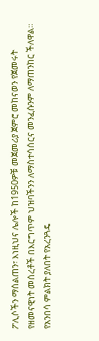ፖሊሶችን ማሰልጠን፣ እነዚህና ሌሎች ከ1950ዎቹ መጀመሪያ ጀምሮ መከናወን የጀመሩት የዘመናዊነት መሰረቶች በእርግጥም ህዝባችንን ለማስተሳሰርና መንፈሱንም ለማጠንከር ችለዋል። የአንበሳ ምልክት ያለበት የአረንጓዴ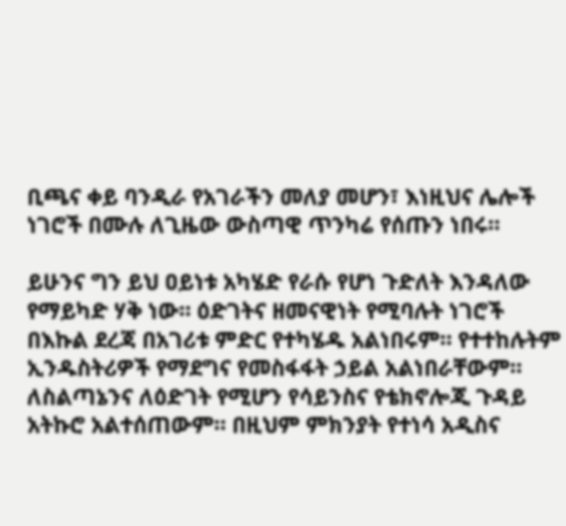ቢጫና ቀይ ባንዲራ የአገራችን መለያ መሆን፣ እነዚህና ሌሎች ነገሮች በሙሉ ለጊዜው ውስጣዊ ጥንካሬ የሰጡን ነበሩ።

ይሁንና ግን ይህ ዐይነቱ አካሄድ የራሱ የሆነ ጉድለት እንዳለው የማይካድ ሃቅ ነው። ዕድገትና ዘመናዊነት የሚባሉት ነገሮች በእኩል ደረጃ በአገሪቱ ምድር የተካሄዱ አልነበሩም። የተተከሉትም ኢንዱስትሪዎች የማደግና የመስፋፋት ኃይል አልነበራቸውም። ለስልጣኔንና ለዕድገት የሚሆን የሳይንስና የቴክኖሎጂ ጉዳይ አትኩሮ አልተሰጠውም። በዚህም ምክንያት የተነሳ አዲስና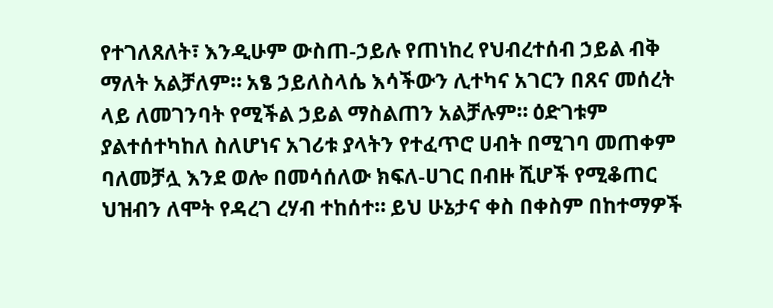የተገለጸለት፣ እንዲሁም ውስጠ-ኃይሉ የጠነከረ የህብረተሰብ ኃይል ብቅ ማለት አልቻለም። አፄ ኃይለስላሴ እሳችውን ሊተካና አገርን በጸና መሰረት ላይ ለመገንባት የሚችል ኃይል ማስልጠን አልቻሉም። ዕድገቱም ያልተሰተካከለ ስለሆነና አገሪቱ ያላትን የተፈጥሮ ሀብት በሚገባ መጠቀም ባለመቻሏ እንደ ወሎ በመሳሰለው ክፍለ-ሀገር በብዙ ሺሆች የሚቆጠር ህዝብን ለሞት የዳረገ ረሃብ ተከሰተ። ይህ ሁኔታና ቀስ በቀስም በከተማዎች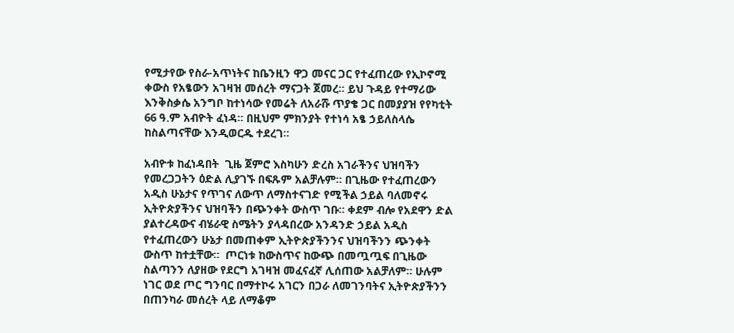የሚታየው የስራ-አጥነትና ከቤንዚን ዋጋ መናር ጋር የተፈጠረው የኢኮኖሚ ቀውስ የአፄውን አገዛዝ መሰረት ማናጋት ጀመረ። ይህ ጉዳይ የተማሪው እንቅስቃሴ አንግቦ ከተነሳው የመሬት ለአራሹ ጥያቄ ጋር በመያያዝ የየካቲት 66 ዓ.ም አብዮት ፈነዳ። በዚህም ምክንያት የተነሳ አፄ ኃይለስላሴ ከስልጣናቸው እንዲወርዱ ተደረገ።

አብዮቱ ከፈነዳበት  ጊዜ ጀምሮ እስካሁን ድረስ አገራችንና ህዝባችን የመረጋጋትን ዕድል ሊያገኙ በፍጹም አልቻሉም። በጊዜው የተፈጠረውን አዲስ ሁኔታና የጥገና ለውጥ ለማስተናገድ የሚችል ኃይል ባለመኖሩ ኢትዮጵያችንና ህዝባችን በጭንቀት ውስጥ ገቡ። ቀደም ብሎ የአደዋን ድል ያልተረዳውና ብሄራዊ ስሜትን ያላዳበረው አንዳንድ ኃይል አዲስ የተፈጠረውን ሁኔታ በመጠቀም ኢትዮጵያችንንና ህዝባችንን ጭንቀት ውስጥ ከተቷቸው።  ጦርነቱ ከውስጥና ከውጭ በመጧጧፍ በጊዜው ስልጣንን ለያዘው የደርግ አገዛዝ መፈናፈኛ ሊሰጠው አልቻለም። ሁሉም ነገር ወደ ጦር ግንባር በማተኮሩ አገርን በጋራ ለመገንባትና ኢትዮጵያችንን በጠንካራ መሰረት ላይ ለማቆም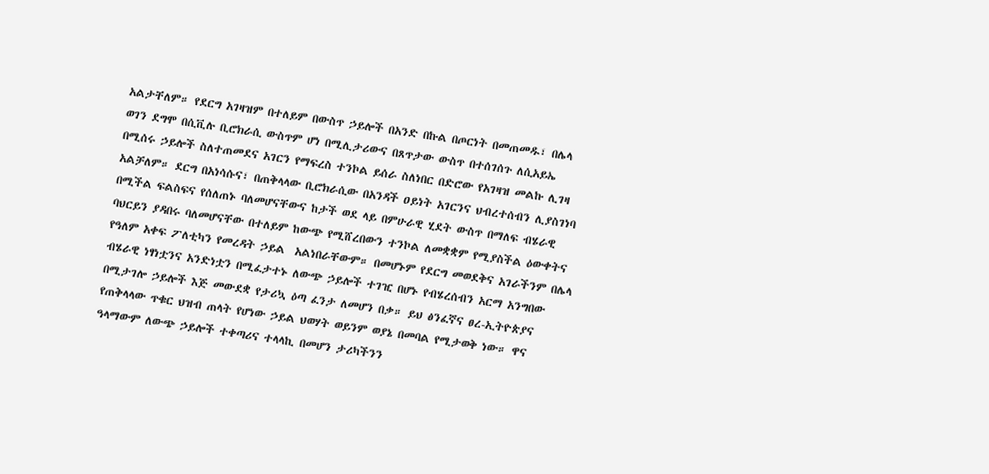አልታቸለም። የደርግ አገዛዝም በተለይም በውስጥ ኃይሎች በአንድ በኩል በጦርነት በመጠመዱ፣ በሌላ ወገን ደግሞ በሲቪሉ ቢሮክራሲ ውስጥም ሆነ በሚሊታሪውና በጸጥታው ውስጥ በተሰገሰጉ ለሲአይኤ በሚሰሩ ኃይሎች ስለተጠመደና አገርን የማፍረስ ተንኮል ይሰራ ስለነበር በድሮው የአገዛዝ መልኩ ሊገዛ አልቻለም። ደርግ በአነሳሱና፣ በጠቅላላው ቢሮክራሲው በአንዳች ዐይነት አገርንና ህብረተሰብን ሊያስገነባ በሚችል ፍልስፍና የሰለጠኑ ባለመሆናቸውና ከታች ወደ ላይ በምሁራዊ ሂደት ውስጥ በማለፍ ብሄራዊ ባህርይን ያዳበሩ ባለመሆናቸው በተለይም ከውጭ የሚሸረበውን ተንኮል ለመቋቋም የሚያስችል ዕውቀትና የዓለም አቀፍ ፖለቲካን የመረዳት ኃይል  አልነበራቸውም። በመሆኑም የደርግ መወደቅና አገራችንም በሌላ ብሄራዊ ነፃነቷንና አንድነቷን በሚፈታተኑ ለውጭ ኃይሎች ተገዢ በሆኑ የብሄረሰብን አርማ አንግበው በሚታገሎ ኃይሎች እጅ መውደቋ የታሪኳ ዕጣ ፈንታ ለመሆን በቃ። ይህ ፅንፈኛና ፀረ-ኢትዮጵያና የጠቅላላው ጥቁር ህዝብ ጠላት የሆነው ኃይል ህወሃት ወይንም ወያኔ በመባል የሚታወቅ ነው። ዋና ዓላማውም ለውጭ ኃይሎች ተቀጣሪና ተላላኪ በመሆን ታሪካችንን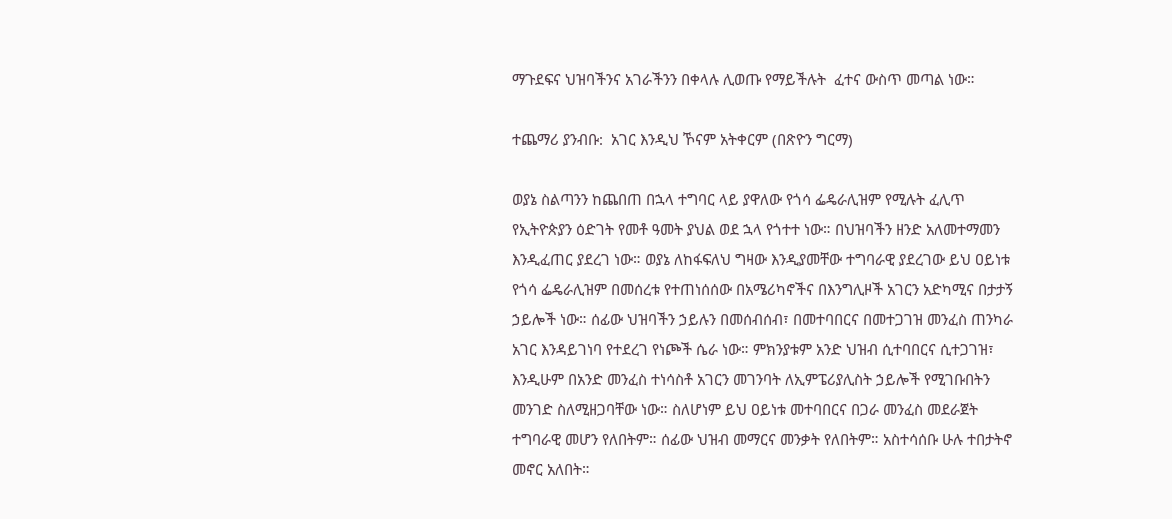ማጉደፍና ህዝባችንና አገራችንን በቀላሉ ሊወጡ የማይችሉት  ፈተና ውስጥ መጣል ነው።

ተጨማሪ ያንብቡ:  አገር እንዲህ ኾናም አትቀርም (በጽዮን ግርማ)

ወያኔ ስልጣንን ከጨበጠ በኋላ ተግባር ላይ ያዋለው የጎሳ ፌዴራሊዝም የሚሉት ፈሊጥ የኢትዮጵያን ዕድገት የመቶ ዓመት ያህል ወደ ኋላ የጎተተ ነው። በህዝባችን ዘንድ አለመተማመን እንዲፈጠር ያደረገ ነው። ወያኔ ለከፋፍለህ ግዛው እንዲያመቸው ተግባራዊ ያደረገው ይህ ዐይነቱ የጎሳ ፌዴራሊዝም በመሰረቱ የተጠነሰሰው በአሜሪካኖችና በእንግሊዞች አገርን አድካሚና በታታኝ ኃይሎች ነው። ሰፊው ህዝባችን ኃይሉን በመሰብሰብ፣ በመተባበርና በመተጋገዝ መንፈስ ጠንካራ አገር እንዳይገነባ የተደረገ የነጮች ሴራ ነው። ምክንያቱም አንድ ህዝብ ሲተባበርና ሲተጋገዝ፣ እንዲሁም በአንድ መንፈስ ተነሳስቶ አገርን መገንባት ለኢምፔሪያሊስት ኃይሎች የሚገቡበትን መንገድ ስለሚዘጋባቸው ነው። ስለሆነም ይህ ዐይነቱ መተባበርና በጋራ መንፈስ መደራጀት ተግባራዊ መሆን የለበትም። ሰፊው ህዝብ መማርና መንቃት የለበትም። አስተሳሰቡ ሁሉ ተበታትኖ መኖር አለበት።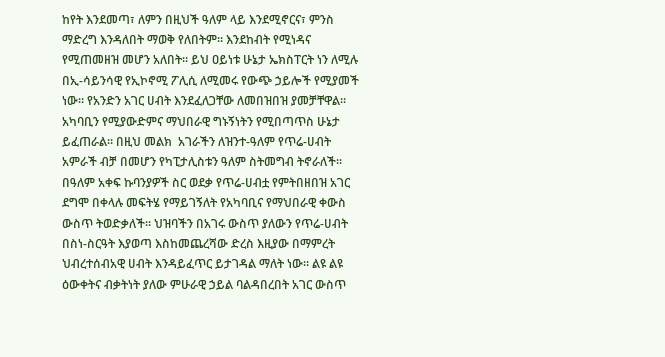ከየት እንደመጣ፣ ለምን በዚህች ዓለም ላይ እንደሚኖርና፣ ምንስ ማድረግ እንዳለበት ማወቅ የለበትም። እንደከብት የሚነዳና የሚጠመዘዝ መሆን አለበት። ይህ ዐይነቱ ሁኔታ ኤክስፐርት ነን ለሚሉ በኢ-ሳይንሳዊ የኢኮኖሚ ፖሊሲ ለሚመሩ የውጭ ኃይሎች የሚያመች ነው። የአንድን አገር ሀብት እንደፈለጋቸው ለመበዝበዝ ያመቻቸዋል። አካባቢን የሚያውድምና ማህበራዊ ግኑኝነትን የሚበጣጥስ ሁኔታ ይፈጠራል። በዚህ መልክ  አገራችን ለዝንተ-ዓለም የጥሬ-ሀብት አምራች ብቻ በመሆን የካፒታሊስቱን ዓለም ስትመግብ ትኖራለች። በዓለም አቀፍ ኩባንያዎች ስር ወደቃ የጥሬ-ሀብቷ የምትበዘበዝ አገር ደግሞ በቀላሉ መፍትሄ የማይገኝለት የአካባቢና የማህበራዊ ቀውስ ውስጥ ትወድቃለች። ህዝባችን በአገሩ ውስጥ ያለውን የጥሬ-ሀብት በስነ-ስርዓት እያወጣ እስከመጨረሻው ድረስ እዚያው በማምረት ህብረተሰብአዊ ሀብት እንዳይፈጥር ይታገዳል ማለት ነው። ልዩ ልዩ ዕውቀትና ብቃትነት ያለው ምሁራዊ ኃይል ባልዳበረበት አገር ውስጥ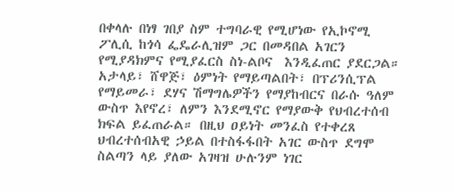በቀላሉ በነፃ ገበያ ስም ተግባራዊ የሚሆነው የኢኮኖሚ ፖሊሲ ከጎሳ ፌዴራሊዝም ጋር በመዳበል አገርን የሚያዳክምና የሚያፈርስ ስነ-ልቦና  እንዲፈጠር ያደርጋል። አታላይ፣ ሸዋጅ፣ ዕምነት የማይጣልበት፣ በፕሪንሲፕል የማይመራ፣ ደሃና ሽማግሌዎችን የማያከብርና በራሱ ዓለም ውስጥ እየኖረ፣ ለምን እንደሚኖር የማያውቅ የህብረተሰብ ክፍል ይፈጠራል። በዚህ ዐይነት መንፈስ የተቀረጸ ህብረተሰብአዊ ኃይል በተስፋፋበት አገር ውስጥ ደግሞ ስልጣን ላይ ያለው አገዛዝ ሁሉንም ነገር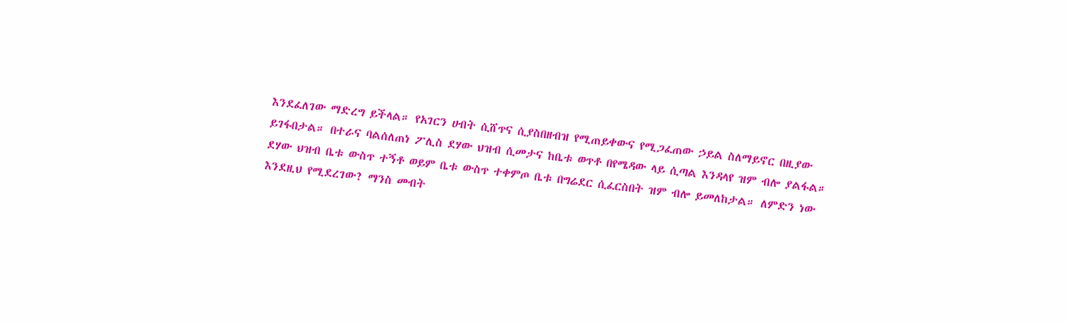እንደፈለገው ማድረግ ይችላል። የአገርን ሀብት ሲሸጥና ሲያስበዘብዝ የሚጠይቀውና የሚጋፈጠው ኃይል ስለማይኖር በዚያው ይገፋበታል። በተራና ባልሰለጠነ ፖሊስ ደሃው ህዝብ ሲመታና ከቤቱ ወጥቶ በየሜዳው ላይ ሲጣል እንዳላየ ዝም ብሎ ያልፋል። ደሃው ህዝብ ቤቱ ውስጥ ተኝቶ ወይም ቤቱ ውስጥ ተቀምጦ ቤቱ በግሬደር ሲፈርስበት ዝም ብሎ ይመለከታል። ለምድን ነው እንደዚህ የሚደረገው? ማንስ መብት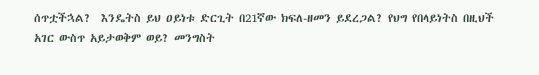ሰጥቷችኋል?  እንዴትስ ይህ ዐይነቱ ድርጊት በ21ኛው ክፍለ-ዘመን ይደረጋል? የህግ የበላይነትስ በዚህች አገር ውስጥ አይታወቅም ወይ? መንግስት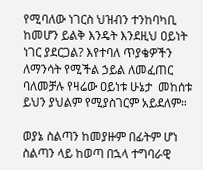የሚባለው ነገርስ ህዝብን ተንከባካቢ ከመሆን ይልቅ እንዴት እንደዚህ ዐይነት ነገር ያደርጋል? እየተባለ ጥያቄዎችን ለማንሳት የሚችል ኃይል ለመፈጠር ባለመቻሉ የዛሬው ዐይነቱ ሁኔታ  መከሰቱ ይህን ያህልም የሚያስገርም አይደለም።

ወያኔ ስልጣን ከመያዙም በፊትም ሆነ ስልጣን ላይ ከወጣ በኋላ ተግባራዊ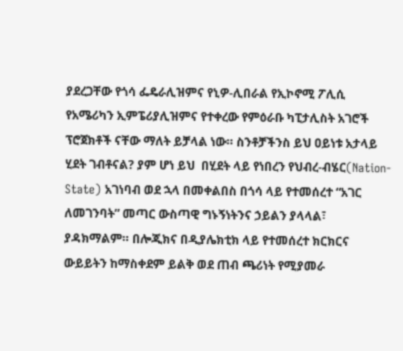ያደረጋቸው የጎሳ ፌዴራሊዝምና የኒዎ-ሊበራል የኢኮኖሚ ፖሊሲ የአሜሪካን ኢምፔሪያሊዝምና የተቀረው የምዕራቡ ካፒታሊስት አገሮች ፕሮጀክቶች ናቸው ማለት ይቻላል ነው። ስንቶቻችንስ ይህ ዐይነቱ አታላይ ሂደት ገብቶናል? ያም ሆነ ይህ  በሂደት ላይ የነበረን የህብረ-ብሄር(Nation-State) አገነባብ ወደ ኋላ በመቀልበስ በጎሳ ላይ የተመሰረተ “አገር ለመገንባት” መጣር ውስጣዊ ግኑኝነትንና ኃይልን ያላላል፣ ያዳክማልም። በሎጂክና በዲያሌክቲክ ላይ የተመሰረተ ክርክርና ውይይትን ከማስቀደም ይልቅ ወደ ጠብ ጫሪነት የሚያመራ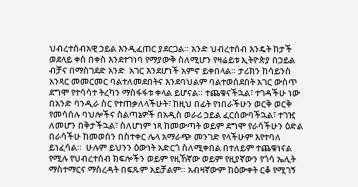ህብረተሰብአዊ ኃይል እንዲፈጠር ያደርጋል። አንድ ህብረተሰብ እንዴት ከታች ወደላይ ቀስ በቀስ እንደተገነባ የማያውቅ ስለሚሆን የዛሬይቱ ኢትዮጵያ በኃይል ብቻና በማስገደድ አንድ  አገር እንደሆነች አምኖ ይቀበላል። ታሪክን ከሳይንስ አንጻር መመርመር ባልተለመደበትና እንደባህልም ባልተወሰደበት አገር ውስጥ ደግሞ የተሳሳተ ትረካን ማስፋፋቱ ቀላል ይሆናል። ተጨቁናችኋል፣ ተገዳችሁ ነው በአንድ ባንዲራ ስር የተጠቃለላችሁት፣ ከዚህ በፊት የነበራችሁን ወርቅ ወርቅ የመሳሰሉ ባህሎችና ስልጣኔዎች በአዲስ ወራሪ ኃይል ፈርሰውባችኋል፣ ተገዢ ለመሆን በቅታችኋል፣ ስለሆነም ነጻ ከመውጣት ወይም ደግሞ የራሳችሁን ዕድል በራሳችሁ ከመወሰን በስተቀር ሌላ አማራጭ መንገድ የላችሁም እየተባለ ይነፈሳል።  ሁሉም ይህንን ዕውነት አድርጎ ስለሚቀበል በተለይም ተጨቁነናል የሚሉ የህብረተሰብ ክፍሎችን ወይም የዚኸኛው ወይም የዚያኛውን የጎሳ ኤሊት ማስተማርና ማስረዳት በፍጹም አይቻልም። አብዛኛውም ከዕውቀት ርቆ የሚገኝ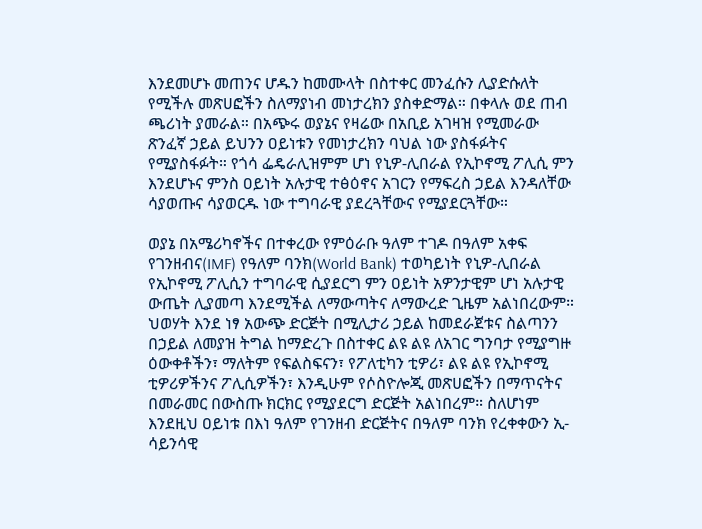እንደመሆኑ መጠንና ሆዱን ከመሙላት በስተቀር መንፈሱን ሊያድሱለት የሚችሉ መጽሀፎችን ስለማያነብ መነታረክን ያስቀድማል። በቀላሉ ወደ ጠብ ጫሪነት ያመራል። በአጭሩ ወያኔና የዛሬው በአቢይ አገዛዝ የሚመራው ጽንፈኛ ኃይል ይህንን ዐይነቱን የመነታረክን ባህል ነው ያስፋፉትና የሚያስፋፉት። የጎሳ ፌዴራሊዝምም ሆነ የኒዎ-ሊበራል የኢኮኖሚ ፖሊሲ ምን እንደሆኑና ምንስ ዐይነት አሉታዊ ተፅዕኖና አገርን የማፍረስ ኃይል እንዳለቸው ሳያወጡና ሳያወርዱ ነው ተግባራዊ ያደረጓቸውና የሚያደርጓቸው።

ወያኔ በአሜሪካኖችና በተቀረው የምዕራቡ ዓለም ተገዶ በዓለም አቀፍ የገንዘብና(IMF) የዓለም ባንክ(World Bank) ተወካይነት የኒዎ-ሊበራል የኢኮኖሚ ፖሊሲን ተግባራዊ ሲያደርግ ምን ዐይነት አዎንታዊም ሆነ አሉታዊ ውጤት ሊያመጣ እንደሚችል ለማውጣትና ለማውረድ ጊዜም አልነበረውም። ህወሃት እንደ ነፃ አውጭ ድርጅት በሚሊታሪ ኃይል ከመደራጀቱና ስልጣንን በኃይል ለመያዝ ትግል ከማድረጉ በስተቀር ልዩ ልዩ ለአገር ግንባታ የሚያግዙ ዕውቀቶችን፣ ማለትም የፍልስፍናን፣ የፖለቲካን ቲዎሪ፣ ልዩ ልዩ የኢኮኖሚ ቲዎሪዎችንና ፖሊሲዎችን፣ እንዲሁም የሶስዮሎጂ መጽሀፎችን በማጥናትና በመራመር በውስጡ ክርክር የሚያደርግ ድርጅት አልነበረም። ስለሆነም እንደዚህ ዐይነቱ በእነ ዓለም የገንዘብ ድርጅትና በዓለም ባንክ የረቀቀውን ኢ-ሳይንሳዊ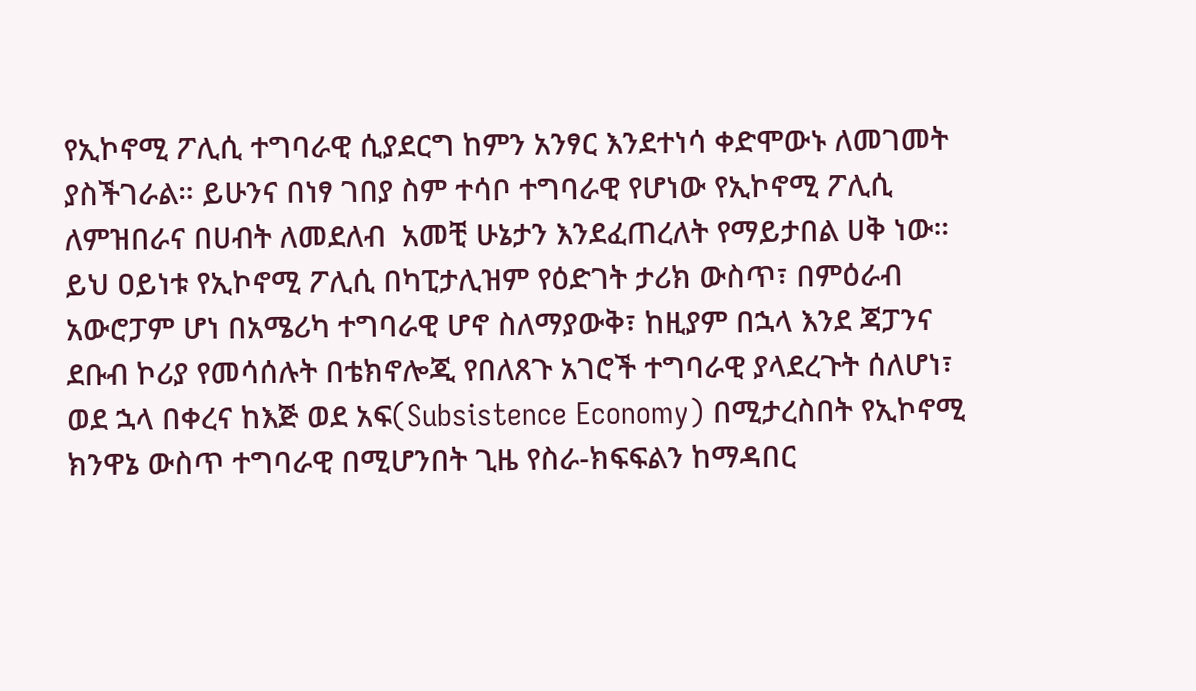የኢኮኖሚ ፖሊሲ ተግባራዊ ሲያደርግ ከምን አንፃር እንደተነሳ ቀድሞውኑ ለመገመት ያስችገራል። ይሁንና በነፃ ገበያ ስም ተሳቦ ተግባራዊ የሆነው የኢኮኖሚ ፖሊሲ ለምዝበራና በሀብት ለመደለብ  አመቺ ሁኔታን እንደፈጠረለት የማይታበል ሀቅ ነው። ይህ ዐይነቱ የኢኮኖሚ ፖሊሲ በካፒታሊዝም የዕድገት ታሪክ ውስጥ፣ በምዕራብ አውሮፓም ሆነ በአሜሪካ ተግባራዊ ሆኖ ስለማያውቅ፣ ከዚያም በኋላ እንደ ጃፓንና ደቡብ ኮሪያ የመሳሰሉት በቴክኖሎጂ የበለጸጉ አገሮች ተግባራዊ ያላደረጉት ሰለሆነ፣ ወደ ኋላ በቀረና ከእጅ ወደ አፍ(Subsistence Economy) በሚታረስበት የኢኮኖሚ ክንዋኔ ውስጥ ተግባራዊ በሚሆንበት ጊዜ የስራ-ክፍፍልን ከማዳበር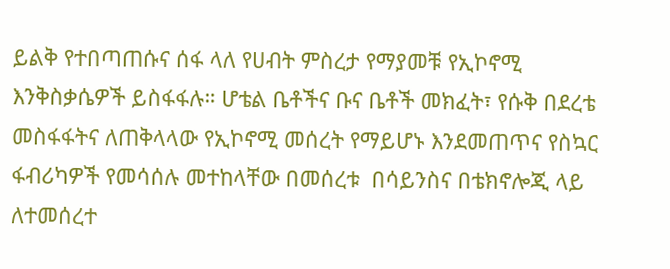ይልቅ የተበጣጠሱና ሰፋ ላለ የሀብት ምስረታ የማያመቹ የኢኮኖሚ እንቅስቃሴዎች ይስፋፋሉ። ሆቴል ቤቶችና ቡና ቤቶች መክፈት፣ የሱቅ በደረቴ መስፋፋትና ለጠቅላላው የኢኮኖሚ መሰረት የማይሆኑ እንደመጠጥና የስኳር ፋብሪካዎች የመሳሰሉ መተከላቸው በመሰረቱ  በሳይንስና በቴክኖሎጂ ላይ ለተመሰረተ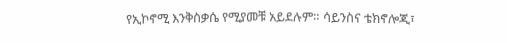የኢኮኖሚ እንቅስቃሴ የሚያመቹ አይደሉም። ሳይንስና ቴክኖሎጂ፣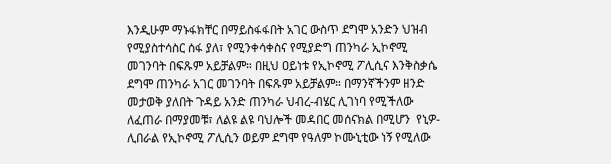እንዲሁም ማኑፋክቸር በማይስፋፋበት አገር ውስጥ ደግሞ አንድን ህዝብ የሚያስተሳስር ሰፋ ያለ፣ የሚንቀሳቀስና የሚያድግ ጠንካራ ኢኮኖሚ መገንባት በፍጹም አይቻልም። በዚህ ዐይነቱ የኢኮኖሚ ፖሊሲና እንቅስቃሴ ደግሞ ጠንካራ አገር መገንባት በፍጹም አይቻልም። በማንኛችንም ዘንድ መታወቅ ያለበት ጉዳይ አንድ ጠንካራ ህብረ-ብሄር ሊገነባ የሚችለው ለፈጠራ በማያመቹ፣ ለልዩ ልዩ ባህሎች መዳበር መሰናክል በሚሆን  የኒዎ-ሊበራል የኢኮኖሚ ፖሊሲን ወይም ደግሞ የዓለም ኮሙኒቲው ነኝ የሚለው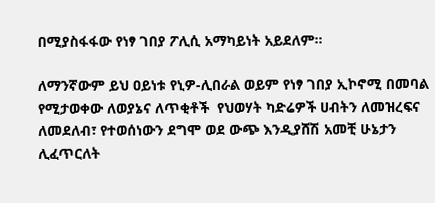በሚያስፋፋው የነፃ ገበያ ፖሊሲ አማካይነት አይደለም።

ለማንኛውም ይህ ዐይነቱ የኒዎ-ሊበራል ወይም የነፃ ገበያ ኢኮኖሚ በመባል የሚታወቀው ለወያኔና ለጥቂቶች  የህወሃት ካድሬዎች ሀብትን ለመዝረፍና ለመደለብ፣ የተወሰነውን ደግሞ ወደ ውጭ እንዲያሸሽ አመቺ ሁኔታን ሊፈጥርለት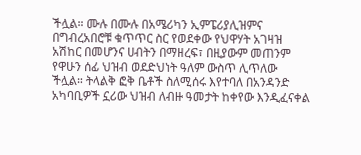ችሏል። ሙሉ በሙሉ በአሜሪካን ኢምፔሪያሊዝምና በግብረአበሮቹ ቁጥጥር ስር የወደቀው የህዋሃት አገዛዝ አሽከር በመሆንና ሀብትን በማዘረፍ፣ በዚያውም መጠንም የዋሁን ሰፊ ህዝብ ወደድህነት ዓለም ውስጥ ሊጥለው ችሏል። ትላልቅ ፎቅ ቤቶች ስለሚሰሩ እየተባለ በአንዳንድ አካባቢዎች ኗሪው ህዝብ ለብዙ ዓመታት ከቀየው እንዲፈናቀል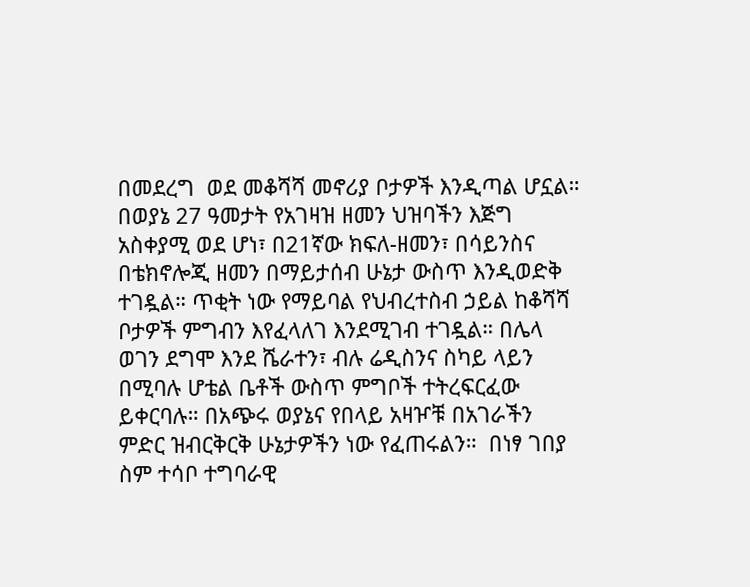በመደረግ  ወደ መቆሻሻ መኖሪያ ቦታዎች እንዲጣል ሆኗል። በወያኔ 27 ዓመታት የአገዛዝ ዘመን ህዝባችን እጅግ አስቀያሚ ወደ ሆነ፣ በ21ኛው ክፍለ-ዘመን፣ በሳይንስና በቴክኖሎጂ ዘመን በማይታሰብ ሁኔታ ውስጥ እንዲወድቅ ተገዷል። ጥቂት ነው የማይባል የህብረተስብ ኃይል ከቆሻሻ ቦታዎች ምግብን እየፈላለገ እንደሚገብ ተገዷል። በሌላ ወገን ደግሞ እንደ ሼራተን፣ ብሉ ሬዲስንና ስካይ ላይን በሚባሉ ሆቴል ቤቶች ውስጥ ምግቦች ተትረፍርፈው ይቀርባሉ። በአጭሩ ወያኔና የበላይ አዛዦቹ በአገራችን ምድር ዝብርቅርቅ ሁኔታዎችን ነው የፈጠሩልን።  በነፃ ገበያ ስም ተሳቦ ተግባራዊ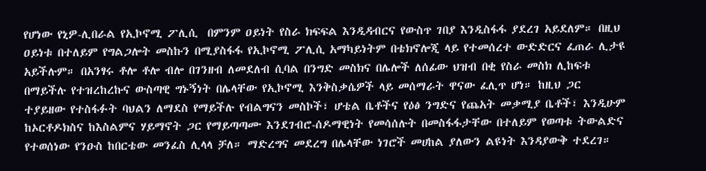የሆነው የኒዎ-ሊበራል የኢኮኖሚ ፖሊሲ  በምንም ዐይነት የስራ ክፍፍል እንዲዳብርና የውስጥ ገበያ እንዲስፋፋ ያደረገ አይደለም። በዚህ ዐይነቱ በተለይም የግልጋሎት መስኩን በሚያስፋፋ የኢኮኖሚ ፖሊሲ አማካይነትም በቴክኖሎጂ ላይ የተመሰረተ ውድድርና ፈጠራ ሊታዩ አይችሉም። በአንፃሩ ቶሎ ቶሎ ብሎ በገንዘብ ለመደለብ ሲባል በንግድ መስክና በሌሎች ለሰፊው ህዝብ በቂ የስራ መስክ ሊከፍቱ በማይችሉ የተዝረከረኩና ውስጣዊ ግኑኝነት በሌላቸው የኢኮኖሚ እንቅስቃሴዎች ላይ መሰማራት ዋናው ፈሊጥ ሆነ። ከዚህ ጋር ተያይዘው የተስፋፉት ባህልን ለማደስ የማይችሉ የብልግናን መስኮች፣ ሆቴል ቤቶችና የዕፅ ንግድና የጨአት መቃሚያ ቤቶች፣ እንዲሁም ከኦርቶዶክስና ከእስልምና ሃይማኖት ጋር የማይጣጣሙ እንደገብሮ-ሰዶማዊነት የመሳሰሉት በመስፋፋታቸው በተለይም የወጣቱ ትውልድና የተወሰነው የንዑስ ከበርቴው መንፈስ ሊላላ ቻለ። ማድረግና መደረግ በሌላቸው ነገሮች መሀከል ያለውን ልዩነት እንዳያውቅ ተደረገ።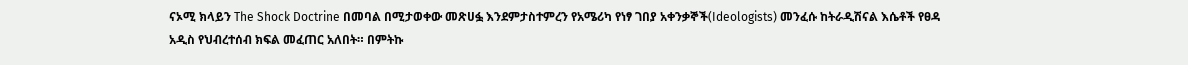ናኦሚ ክላይን The Shock Doctrine በመባል በሚታወቀው መጽሀፏ እንደምታስተምረን የአሜሪካ የነፃ ገበያ አቀንቃኞች(Ideologists) መንፈሱ ከትራዲሽናል እሴቶች የፀዳ አዲስ የህብረተሰብ ክፍል መፈጠር አለበት። በምትኩ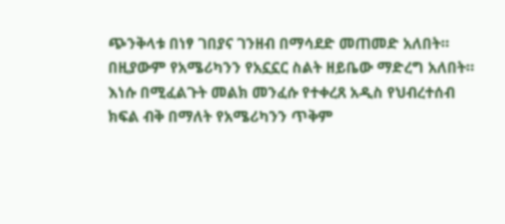ጭንቅላቱ በነፃ ገበያና ገንዘብ በማሳደድ መጠመድ አለበት። በዚያውም የአሜሪካንን የአኗኗር ስልት ዘይቤው ማድረግ አለበት። እነሱ በሚፈልጉት መልክ መንፈሱ የተቀረጸ አዲስ የህብረተሰብ ክፍል ብቅ በማለት የአሜሪካንን ጥቅም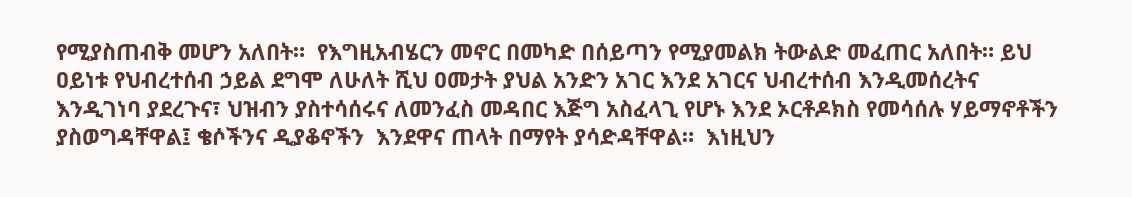የሚያስጠብቅ መሆን አለበት።  የእግዚአብሄርን መኖር በመካድ በሰይጣን የሚያመልክ ትውልድ መፈጠር አለበት። ይህ ዐይነቱ የህብረተሰብ ኃይል ደግሞ ለሁለት ሺህ ዐመታት ያህል አንድን አገር እንደ አገርና ህብረተሰብ እንዲመሰረትና እንዲገነባ ያደረጉና፣ ህዝብን ያስተሳሰሩና ለመንፈስ መዳበር እጅግ አስፈላጊ የሆኑ እንደ ኦርቶዶክስ የመሳሰሉ ሃይማኖቶችን ያስወግዳቸዋል፤ ቄሶችንና ዲያቆኖችን  እንደዋና ጠላት በማየት ያሳድዳቸዋል።  እነዚህን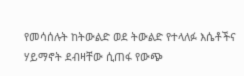የመሳሰሉት ከትውልድ ወደ ትውልድ የተላለፉ እሴቶችና ሃይማኖት ደብዛቸው ሲጠፋ የውጭ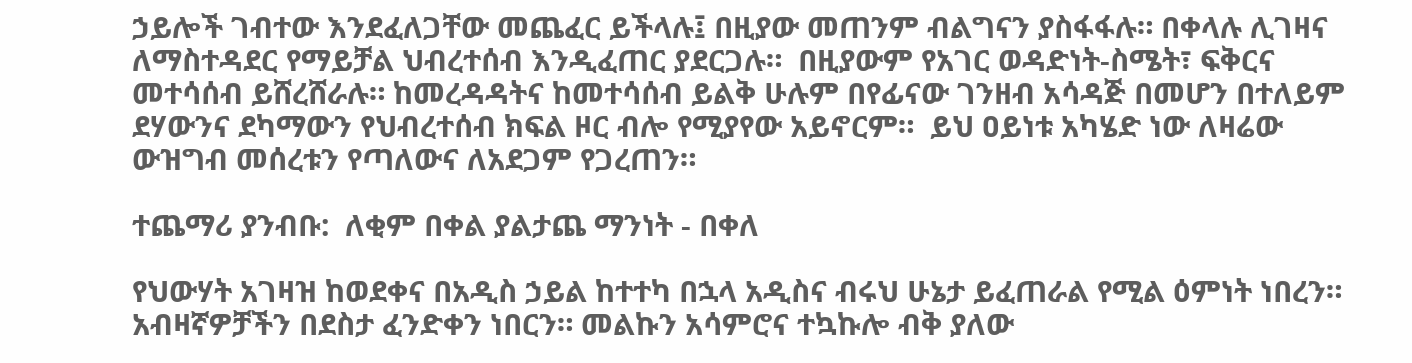ኃይሎች ገብተው እንደፈለጋቸው መጨፈር ይችላሉ፤ በዚያው መጠንም ብልግናን ያስፋፋሉ። በቀላሉ ሊገዛና ለማስተዳደር የማይቻል ህብረተሰብ እንዲፈጠር ያደርጋሉ።  በዚያውም የአገር ወዳድነት-ስሜት፣ ፍቅርና መተሳሰብ ይሸረሸራሉ። ከመረዳዳትና ከመተሳሰብ ይልቅ ሁሉም በየፊናው ገንዘብ አሳዳጅ በመሆን በተለይም ደሃውንና ደካማውን የህብረተሰብ ክፍል ዞር ብሎ የሚያየው አይኖርም።  ይህ ዐይነቱ አካሄድ ነው ለዛሬው ውዝግብ መሰረቱን የጣለውና ለአደጋም የጋረጠን።

ተጨማሪ ያንብቡ:  ለቂም በቀል ያልታጨ ማንነት - በቀለ

የህውሃት አገዛዝ ከወደቀና በአዲስ ኃይል ከተተካ በኋላ አዲስና ብሩህ ሁኔታ ይፈጠራል የሚል ዕምነት ነበረን። አብዛኛዎቻችን በደስታ ፈንድቀን ነበርን። መልኩን አሳምሮና ተኳኩሎ ብቅ ያለው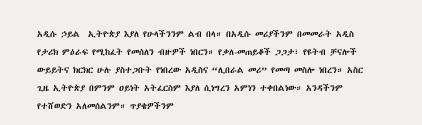አዲሱ ኃይል  ኢትዮጵያ እያለ የሁላችንንም ልብ በላ። በአዲሱ መሪያችንም በመመራት አዲስ የታሪክ ምዕራፍ የሚከፈት የመሰለን ብዙዎች ነበርን። የቃለ-መጠይቆች ጋጋታ፣ የዩትብ ቻናሎች ውይይትና ክርክር ሁሉ ያስተጋቡት የነበረው አዲስና “ሊበራል መሪ” የመጣ መስሎ ነበረን። አስር ጊዜ ኢትዮጵያ በምንም ዐይነት አትፈርስም እያለ ሲነግረን አምነን ተቀበልነው። አንዳችንም የተሸወድን አለመሰልንም። ጥያቄዎችንም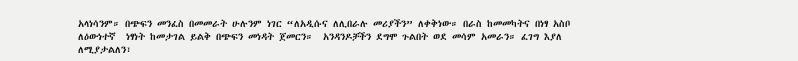አላነሳንም። በጭፍን መንፈስ በመመራት ሁሉንም ነገር “ለአዲሱና ለሊበራሉ መሪያችን” ለቀቅነው። በራስ ከመመካትና በነፃ አስቦ ለዕውነተኛ  ነፃነት ከመታገል ይልቅ በጭፍን መነዳት ጀመርን።  አንዳንዶቻችን ደግሞ ጉልበት ወደ መሳም አመራን። ፈገግ እያለ ለሚያታልለን፣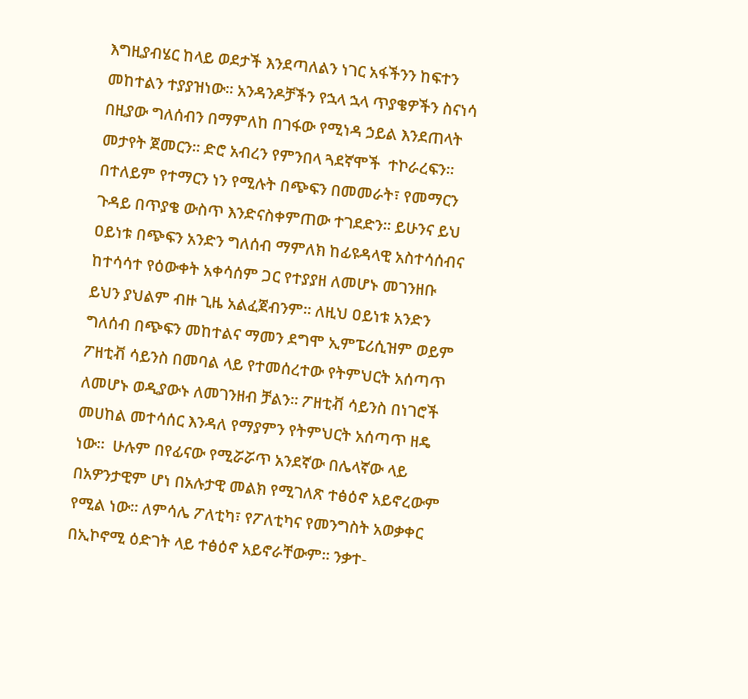እግዚያብሄር ከላይ ወደታች እንደጣለልን ነገር አፋችንን ከፍተን መከተልን ተያያዝነው። አንዳንዶቻችን የኋላ ኋላ ጥያቄዎችን ስናነሳ በዚያው ግለሰብን በማምለከ በገፋው የሚነዳ ኃይል እንደጠላት መታየት ጀመርን። ድሮ አብረን የምንበላ ጓደኛሞች  ተኮራረፍን። በተለይም የተማርን ነን የሚሉት በጭፍን በመመራት፣ የመማርን ጉዳይ በጥያቄ ውስጥ እንድናስቀምጠው ተገደድን። ይሁንና ይህ ዐይነቱ በጭፍን አንድን ግለሰብ ማምለክ ከፊዩዳላዊ አስተሳሰብና ከተሳሳተ የዕውቀት አቀሳሰም ጋር የተያያዘ ለመሆኑ መገንዘቡ ይህን ያህልም ብዙ ጊዜ አልፈጀብንም። ለዚህ ዐይነቱ አንድን ግለሰብ በጭፍን መከተልና ማመን ደግሞ ኢምፔሪሲዝም ወይም ፖዘቲቭ ሳይንስ በመባል ላይ የተመሰረተው የትምህርት አሰጣጥ  ለመሆኑ ወዲያውኑ ለመገንዘብ ቻልን። ፖዘቲቭ ሳይንስ በነገሮች መሀከል መተሳሰር እንዳለ የማያምን የትምህርት አሰጣጥ ዘዴ ነው።  ሁሉም በየፊናው የሚሯሯጥ አንደኛው በሌላኛው ላይ በአዎንታዊም ሆነ በአሉታዊ መልክ የሚገለጽ ተፅዕኖ አይኖረውም የሚል ነው። ለምሳሌ ፖለቲካ፣ የፖለቲካና የመንግስት አወቃቀር በኢኮኖሚ ዕድገት ላይ ተፅዕኖ አይኖራቸውም። ንቃተ-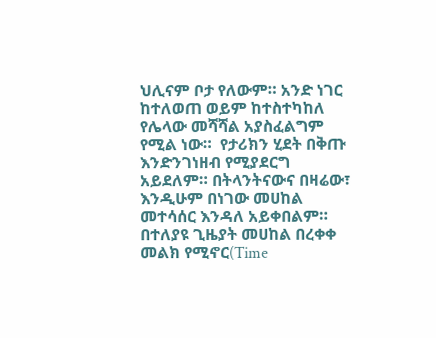ህሊናም ቦታ የለውም። አንድ ነገር ከተለወጠ ወይም ከተስተካከለ የሌላው መሻሻል አያስፈልግም የሚል ነው።  የታሪክን ሂደት በቅጡ እንድንገነዘብ የሚያደርግ አይደለም። በትላንትናውና በዛሬው፣ እንዲሁም በነገው መሀከል መተሳሰር እንዳለ አይቀበልም። በተለያዩ ጊዜያት መሀከል በረቀቀ መልክ የሚኖር(Time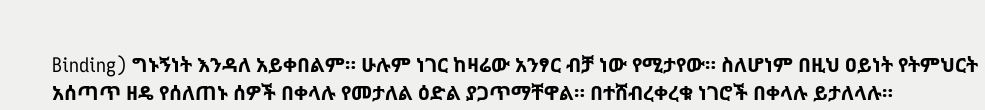Binding) ግኑኝነት እንዳለ አይቀበልም። ሁሉም ነገር ከዛሬው አንፃር ብቻ ነው የሚታየው። ስለሆነም በዚህ ዐይነት የትምህርት አሰጣጥ ዘዴ የሰለጠኑ ሰዎች በቀላሉ የመታለል ዕድል ያጋጥማቸዋል። በተሸብረቀረቁ ነገሮች በቀላሉ ይታለላሉ።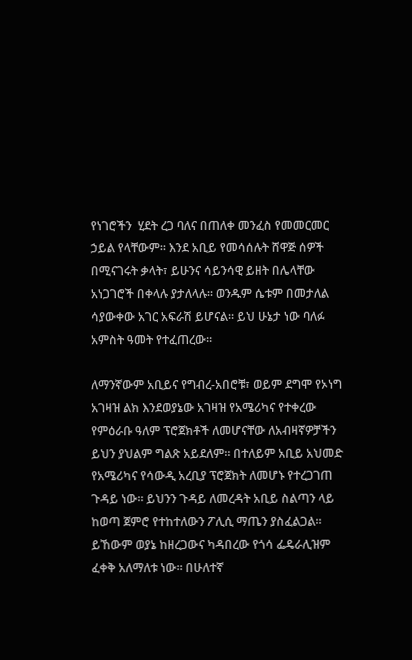የነገሮችን  ሂደት ረጋ ባለና በጠለቀ መንፈስ የመመርመር ኃይል የላቸውም። እንደ አቢይ የመሳሰሉት ሸዋጅ ሰዎች በሚናገሩት ቃላት፣ ይሁንና ሳይንሳዊ ይዘት በሌላቸው አነጋገሮች በቀላሉ ያታለላሉ። ወንዱም ሴቱም በመታለል ሳያውቀው አገር አፍራሽ ይሆናል። ይህ ሁኔታ ነው ባለፉ አምስት ዓመት የተፈጠረው።

ለማንኛውም አቢይና የግብረ-አበሮቹ፣ ወይም ደግሞ የኦነግ አገዛዝ ልክ እንደወያኔው አገዛዝ የአሜሪካና የተቀረው የምዕራቡ ዓለም ፕሮጀክቶች ለመሆናቸው ለአብዛኛዎቻችን ይህን ያህልም ግልጽ አይደለም። በተለይም አቢይ አህመድ የአሜሪካና የሳውዲ አረቢያ ፕሮጀክት ለመሆኑ የተረጋገጠ ጉዳይ ነው። ይህንን ጉዳይ ለመረዳት አቢይ ስልጣን ላይ ከወጣ ጀምሮ የተከተለውን ፖሊሲ ማጤን ያስፈልጋል። ይኸውም ወያኔ ከዘረጋውና ካዳበረው የጎሳ ፌዴራሊዝም ፈቀቅ አለማለቱ ነው። በሁለተኛ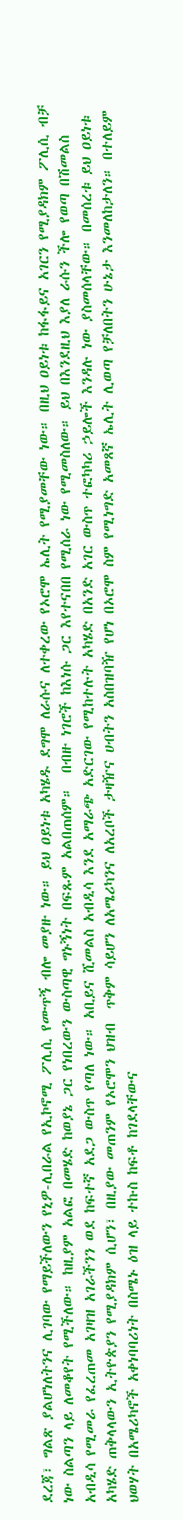ደረጃ፣ ግልጽ ያልሆነለትንና ሊገባው የማይችለውን የኒዎ-ሊበራል የኢኮኖሚ ፖሊሲ የሙጥኝ ብሎ መያዙ ነው። ይህ ዐይነቱ አካሄዱ ደግሞ ለራሱና ለተቀረው የኦሮሞ ኤሊት የሚያመቸው ነው። በዚህ ዐይነቱ ከፋፋይና አገርን የሚያዳክም ፖሊሲ ብቻ ነው ስልጣን ላይ ለመቆየት የሚችለው። ከዚያም አልፎ በመሄድ ከወያኔ ጋር የነበረውን ውስጣዊ ግኑኝነት በፍጹም አልበጠሰም።  በብዙ ነገሮች ከእነሱ ጋር እየተናበበ የሚሰራ ነው የሚመስለው። ይህ በእንደዚህ እያለ ራሱን ችሎ የወጣ በሽመልስ አብዲሳ የሚመራ የፈረጠመ አገዛዝ አገራችንን ወደ ከፍተኛ አደጋ ውስጥ የጣለ ነው። አቢይና ሺመልስ አብዲሳ እንደ አማራጭ አድርገው የሚከተሉት አካሄድ በአንድ አገር ውስጥ ተፎካካሪ ኃይሎች እንዳሉ ነው ያስመሰላቸው። በመሰረቱ ይህ ዐይነቱ አካሄድ ጠቅላላውን ኢትዮጵያን የሚያዳክም ሲሆን፣ በዚያው መጠንም የኦሮሞን ህዝብ  ጥቅም ሳይሆን ለአሜሪካንና ለአረቦች ታዛዥና ሀብትን አስበዝባዥ የሆነ በኦሮሞ ስም የሚነግድ አመጸኛ ኤሊት ሊወጣ የቻለበትን ሁኔታ እንመለከታለን። በተለይም ህወሃት በአሜሪካኖች አቀነባባሪነት በስሜኑ ዕዝ ላይ ተኩስ ከፍቶ ከገደላቸውና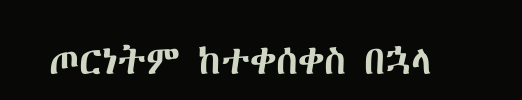ጦርነትም ከተቀሰቀስ በኋላ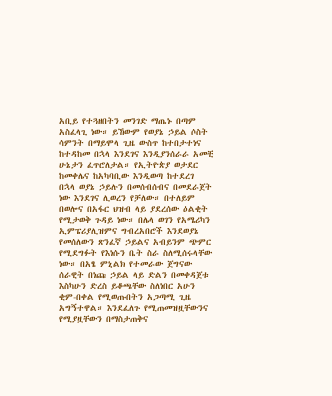አቢይ የተጓዘበትን መንገድ ማጤኑ በጣም አስፈላጊ ነው። ይኸውም የወያኔ ኃይል ሶስት ሳምንት በማይሞላ ጊዜ ውስጥ ከተበታተነና ከተዳከመ በኋላ እንደገና እንዲያንሰራራ አመቺ ሁኔታን ፈጥሮለታል። የኢትዮጵያ ወታደር ከመቀሌና ከአካባቢው እንዲወጣ ከተደረገ በኋላ ወያኔ ኃይሉን በመሰብሰብና በመደራጀት ነው እንደገና ሊወረን የቻለው። በተለይም በወሎና በአፋር ህዝብ ላይ ያደረሰው ዕልቂት የሚታወቅ ጉዳይ ነው። በሌላ ወገን የአሜሪካን ኢምፔሪያሊዝምና ግብረአበሮች እንደወያኔ የመሰለውን ጽንፈኛ ኃይልና አብይንም ጭምር የሚደግፉት የእነሱን ቤት ስራ ስለሚሰሩላቸው ነው። በአፄ ምኒልክ የተመራው ጀግናው ሰራዊት በነጩ ኃይል ላይ ድልን በመቀዳጀቱ እስካሁን ድረስ ይቆጫቸው ስለነበር አሁን ቂም-በቀል የሚወጡበትን አጋጣሚ ጊዜ አግኝተዋል። እንደፈለጉ የሚጠመዝዟቸውንና የሚያዟቸውን በማስታጠቅና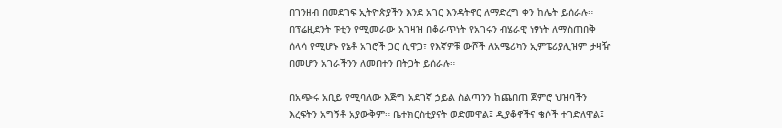በገንዘብ በመደገፍ ኢትዮጵያችን እንደ አገር እንዳትኖር ለማድረግ ቀን ከሌት ይሰራሉ። በፕሬዚደንት ፑቲን የሚመራው አገዛዝ በቆራጥነት የአገሩን ብሄራዊ ነፃነት ለማስጠበቅ ሰላሳ የሚሆኑ የኔቶ አገሮች ጋር ሲዋጋ፣ የእኛዎቹ ውሾች ለአሜሪካን ኢምፔሪያሊዝም ታዛዥ በመሆን አገራችንን ለመበተን በትጋት ይሰራሉ።

በአጭሩ አቢይ የሚባለው እጅግ አደገኛ ኃይል ስልጣንን ከጨበጠ ጀምሮ ህዝባችን እረፍትን አግኝቶ አያውቅም። ቤተክርስቲያናት ወድመዋል፤ ዲያቆኖችና ቄሶች ተገድለዋል፤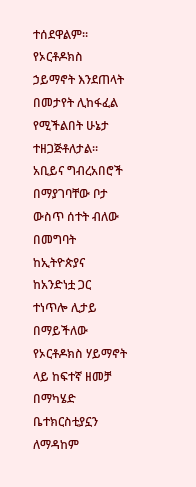ተሰደዋልም። የኦርቶዶክስ ኃይማኖት እንደጠላት በመታየት ሊከፋፈል የሚችልበት ሁኔታ ተዘጋጅቶለታል። አቢይና ግብረአበሮች በማያገባቸው ቦታ ውስጥ ሰተት ብለው በመግባት ከኢትዮጵያና ከአንድነቷ ጋር ተነጥሎ ሊታይ በማይችለው የኦርቶዶክስ ሃይማኖት ላይ ከፍተኛ ዘመቻ በማካሄድ ቤተክርስቲያኗን ለማዳከም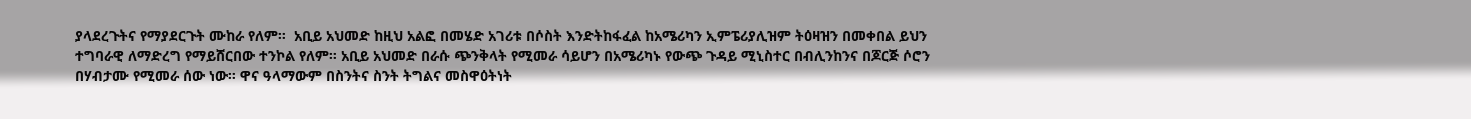ያላደረጉትና የማያደርጉት ሙከራ የለም።  አቢይ አህመድ ከዚህ አልፎ በመሄድ አገሪቱ በሶስት እንድትከፋፈል ከአሜሪካን ኢምፔሪያሊዝም ትዕዛዝን በመቀበል ይህን ተግባራዊ ለማድረግ የማይሸርበው ተንኮል የለም። አቢይ አህመድ በራሱ ጭንቅላት የሚመራ ሳይሆን በአሜሪካኑ የውጭ ጉዳይ ሚኒስተር በብሊንከንና በጆርጅ ሶሮን በሃብታሙ የሚመራ ሰው ነው። ዋና ዓላማውም በስንትና ስንት ትግልና መስዋዕትነት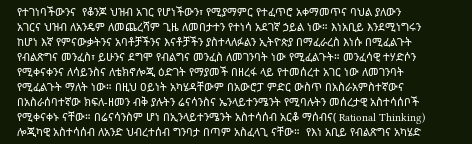የተገነባችውንና  የቆንጆ ህዝብ አገር የሆነችውን፣ የሚያማምር የተፈጥሮ አቀማመጥና ባህል ያለውን አገርና ህዝብ ለአንዴም ለመጨረሻም ጊዜ ለመበታተን የተነሳ አደገኛ ኃይል ነው። እነአቢይ እንደሚነግሩን ከሆነ እኛ የምናውቃትንና አባቶቻችንና እናቶቻችን ያስተላለፉልን ኢትዮጵያ በማፈራረስ እነሱ በሚፈልጉት የብልጽግና መንፈስ፣ ይሁንና ደግሞ የብልግና መንፈስ ለመገንባት ነው የሚፈልጉት። መንፈሳዊ ተሃድሶን የሚቀናቀንና ለሳይንስና ለቴክኖሎጂ ዕድገት የማያመች በዘረፋ ላይ የተመሰረተ አገር ነው ለመገንባት የሚፈልጉት ማለት ነው። በዚህ ዐይነት አካሄዳቸውም በአውሮፓ ምድር ውስጥ በአስራአምስተኛውና በአስራሰባተኛው ክፍለ-ዘመን ብቅ ያሉትን ሬናሳንስና ኤንላይተንሜንት የሚባሉትን መሰረታዊ አስተሳሰቦች የሚቀናቀኑ ናቸው። በሬናሳንስም ሆነ በኢንላይተንሜንት አስተሳሰብ አርቆ ማሰብና( Rational Thinking) ሎጂካዊ አስተሳሰብ ለአንድ ህብረተሰብ ግንባታ በጣም አስፈላጊ ናቸው።  የእነ አቢይ የብልጽግና አካሄድ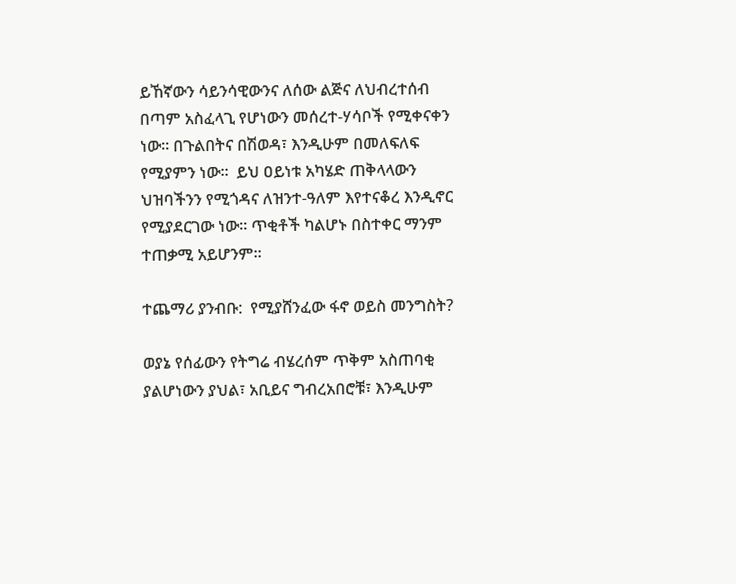ይኸኛውን ሳይንሳዊውንና ለሰው ልጅና ለህብረተሰብ በጣም አስፈላጊ የሆነውን መሰረተ-ሃሳቦች የሚቀናቀን ነው። በጉልበትና በሽወዳ፣ እንዲሁም በመለፍለፍ የሚያምን ነው።  ይህ ዐይነቱ አካሄድ ጠቅላላውን ህዝባችንን የሚጎዳና ለዝንተ-ዓለም እየተናቆረ እንዲኖር የሚያደርገው ነው። ጥቂቶች ካልሆኑ በስተቀር ማንም ተጠቃሚ አይሆንም።

ተጨማሪ ያንብቡ:  የሚያሸንፈው ፋኖ ወይስ መንግስት?

ወያኔ የሰፊውን የትግሬ ብሄረሰም ጥቅም አስጠባቂ ያልሆነውን ያህል፣ አቢይና ግብረአበሮቹ፣ እንዲሁም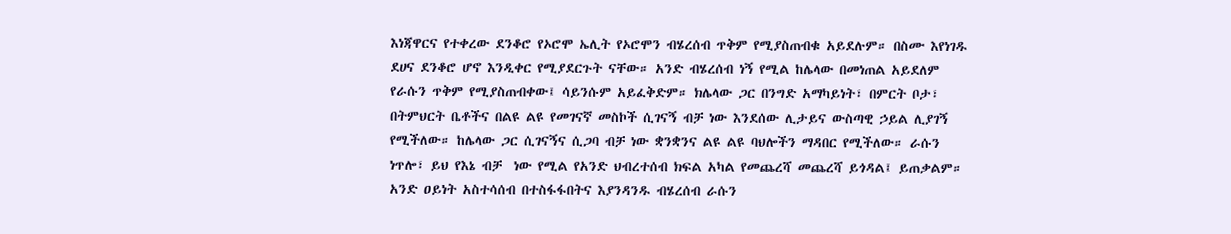እነጃዋርና የተቀረው ደንቆሮ የኦሮሞ ኤሊት የኦሮሞን ብሄረሰብ ጥቅም የሚያስጠብቁ አይደሉም። በስሙ እየነገዱ ደሀና ደንቆሮ ሆኖ እንዲቀር የሚያደርጉት ናቸው። አንድ ብሄረሰብ ነኝ የሚል ከሌላው በመነጠል አይደለም የራሱን ጥቅም የሚያስጠብቀው፤ ሳይንሱም አይፈቅድም። ክሌላው ጋር በንግድ አማካይነት፣ በምርት ቦታ፣ በትምህርት ቤቶችና በልዩ ልዩ የመገናኛ መስኮች ሲገናኝ ብቻ ነው እንደሰው ሊታይና ውስጣዊ ኃይል ሊያገኝ የሚችለው። ከሌላው ጋር ሲገናኝና ሲጋባ ብቻ ነው ቋንቋንና ልዩ ልዩ ባህሎችን ማዳበር የሚችለው። ራሱን ነጥሎ፣ ይህ የእኔ ብቻ  ነው የሚል የአንድ ህብረተሰብ ክፍል አካል የመጨረሻ መጨረሻ ይጎዳል፤ ይጠቃልም። አንድ ዐይነት አስተሳሰብ በተስፋፋበትና እያንዳንዱ ብሄረሰብ ራሱን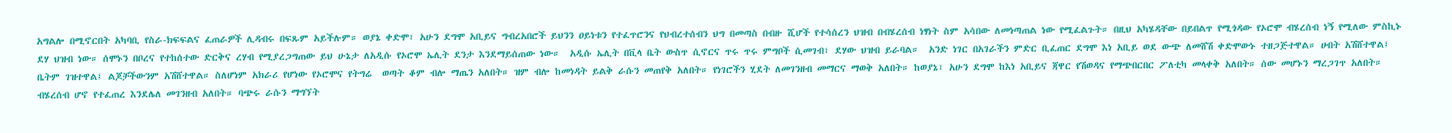አግልሎ በሚኖርበት አካባቢ የስራ-ክፍፍልና ፈጠራዎች ሊዳብሩ በፍጹም አይችሉም። ወያኔ ቀድሞ፣ አሁን ደግሞ አቢይና ግብረአበሮች ይህንን ዐይነቱን የተፈጥሮንና የህብረተሰብን ህግ በመጣስ በብዙ ሺሆች የተሳሰረን ህዝብ በብሄረሰብ ነፃነት ስም አሳበው ለመነጣጠል ነው የሚፈልጉት። በዚህ አካሄዳቸው በይበልጥ የሚጎዳው የኦሮሞ ብሄረሰብ ነኝ የሚለው ምስኪኑ ደሃ ህዝብ ነው። ሰሞኑን በቦረና የተከሰተው ድርቅና ረሃብ የሚያረጋግጠው ይህ ሁኔታ ለአዲሱ የኦሮሞ ኤሊት ደንታ እንደማይሰጠው ነው።  አዲሱ ኤሊት በቪላ ቤት ውስጥ ሲኖርና ጥሩ ጥሩ ምግቦች ሲመገብ፣ ደሃው ህዝብ ይራባል።  አንድ ነገር በአገራችን ምድር ቢፈጠር ደግሞ እነ አቢይ ወደ ውጭ ለመሸሽ ቀድሞውኑ ተዘጋጅተዋል። ሀብት አሽሸተዋል፤ ቤትም ገዝተዋል፤ ልጆቻችውንም አሽሸተዋል። ስለሆነም አክራሪ የሆነው የኦሮሞና የትግሬ  ወጣት ቆም ብሎ ማጤን አለበት። ዝም ብሎ ከመነዳት ይልቅ ራሱን መጠየቅ አለበት። የነገሮችን ሂደት ለመገንዘብ መማርና ማወቅ አለበት። ከወያኔ፣ አሁን ደግሞ ከእነ አቢይና ጃዋር የሽወዳና የማጭበርበር ፖለቲካ መላቀቅ አለበት። ሰው መሆኑን ማረጋገጥ አለበት። ብሄረሰብ ሆኖ የተፈጠረ እንደሌለ መገንዘብ አለበት። ባጭሩ ራሱን ማግኘት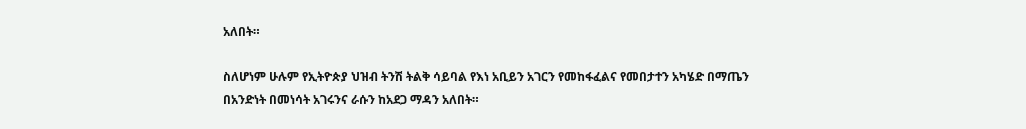አለበት።

ስለሆነም ሁሉም የኢትዮጵያ ህዝብ ትንሽ ትልቅ ሳይባል የእነ አቢይን አገርን የመከፋፈልና የመበታተን አካሄድ በማጤን በአንድነት በመነሳት አገሩንና ራሱን ከአደጋ ማዳን አለበት።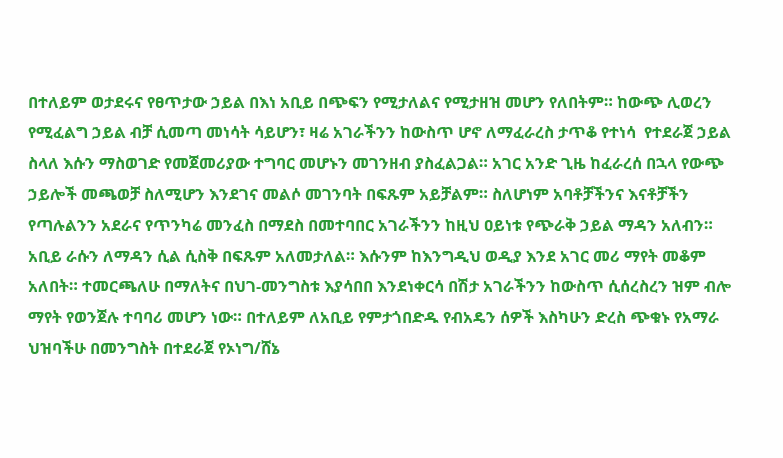በተለይም ወታደሩና የፀጥታው ኃይል በእነ አቢይ በጭፍን የሚታለልና የሚታዘዝ መሆን የለበትም። ከውጭ ሊወረን የሚፈልግ ኃይል ብቻ ሲመጣ መነሳት ሳይሆን፣ ዛሬ አገራችንን ከውስጥ ሆኖ ለማፈራረስ ታጥቆ የተነሳ  የተደራጀ ኃይል ስላለ እሱን ማስወገድ የመጀመሪያው ተግባር መሆኑን መገንዘብ ያስፈልጋል። አገር አንድ ጊዜ ከፈራረሰ በኋላ የውጭ ኃይሎች መጫወቻ ስለሚሆን እንደገና መልሶ መገንባት በፍጹም አይቻልም። ስለሆነም አባቶቻችንና እናቶቻችን የጣሉልንን አደራና የጥንካሬ መንፈስ በማደስ በመተባበር አገራችንን ከዚህ ዐይነቱ የጭራቅ ኃይል ማዳን አለብን። አቢይ ራሱን ለማዳን ሲል ሲስቅ በፍጹም አለመታለል። እሱንም ከእንግዲህ ወዲያ እንደ አገር መሪ ማየት መቆም አለበት። ተመርጫለሁ በማለትና በህገ-መንግስቱ እያሳበበ እንደነቀርሳ በሽታ አገራችንን ከውስጥ ሲሰረስረን ዝም ብሎ ማየት የወንጀሉ ተባባሪ መሆን ነው። በተለይም ለአቢይ የምታጎበድዱ የብአዴን ሰዎች እስካሁን ድረስ ጭቁኑ የአማራ ህዝባችሁ በመንግስት በተደራጀ የኦነግ/ሸኔ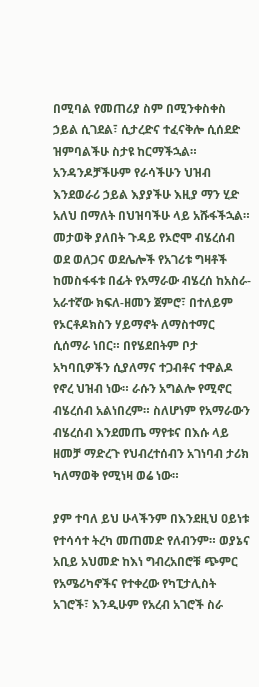በሚባል የመጠሪያ ስም በሚንቀስቀስ ኃይል ሲገደል፣ ሲታረድና ተፈናቅሎ ሲሰደድ ዝምባልችሁ ስታዩ ከርማችኋል። አንዳንዶቻችሁም የራሳችሁን ህዝብ እንደወራሪ ኃይል እያያችሁ እዚያ ማን ሂድ አለህ በማለት በህዝባችሁ ላይ አሹፋችኋል። መታወቅ ያለበት ጉዳይ የኦሮሞ ብሄረሰብ ወደ ወለጋና ወደሌሎች የአገሪቱ ግዛቶች ከመስፋፋቱ በፊት የአማራው ብሄረሰ ከአስራ-አራተኛው ክፍለ-ዘመን ጀምሮ፣ በተለይም የኦርቶዶክስን ሃይማኖት ለማስተማር ሲሰማራ ነበር። በየሄደበትም ቦታ አካባቢዎችን ሲያለማና ተጋብቶና ተዋልዶ የኖረ ህዝብ ነው። ራሱን አግልሎ የሚኖር ብሄረሰብ አልነበረም። ስለሆነም የአማራውን ብሄረሰብ እንደመጤ ማየቱና በእሱ ላይ ዘመቻ ማድረጉ የህብረተሰብን አገነባብ ታሪክ ካለማወቅ የሚነዛ ወሬ ነው።

ያም ተባለ ይህ ሁላችንም በእንደዚህ ዐይነቱ የተሳሳተ ትረካ መጠመድ የለብንም። ወያኔና አቢይ አህመድ ከእነ ግብረአበሮቹ ጭምር የአሜሪካኖችና የተቀረው የካፒታሊስት አገሮች፣ እንዲሁም የአረብ አገሮች ስራ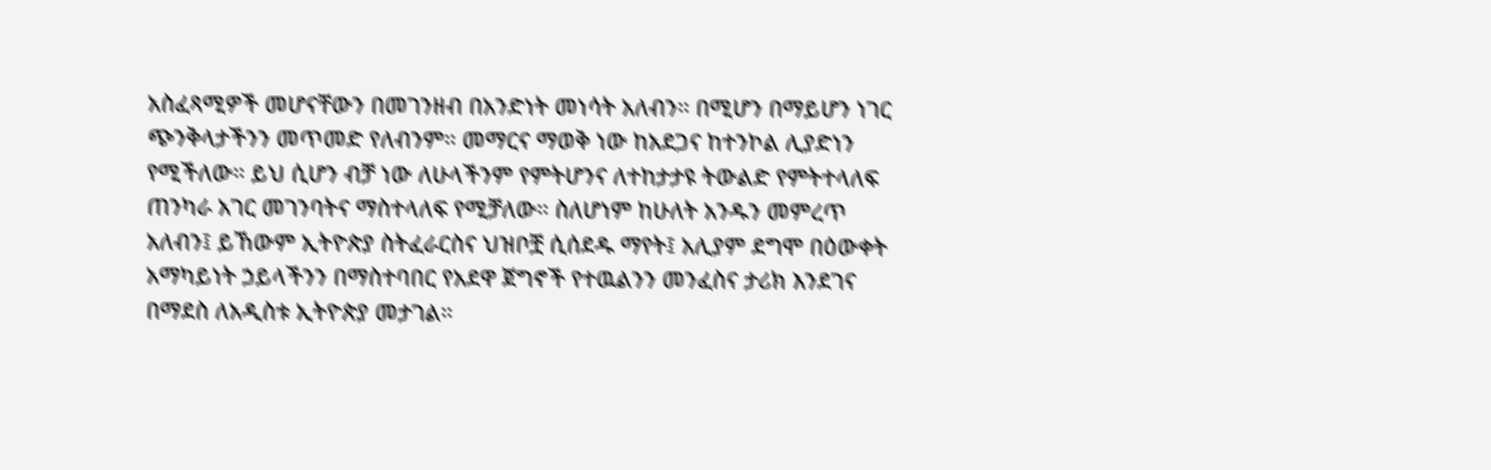አስፈጻሚዎች መሆናቸውን በመገንዘብ በአንድነት መነሳት አለብን። በሚሆን በማይሆን ነገር ጭንቅላታችንን መጥመድ የለብንም። መማርና ማወቅ ነው ከአደጋና ከተንኮል ሊያድነን የሚችለው። ይህ ሲሆን ብቻ ነው ለሁላችንም የምትሆንና ለተከታታዩ ትውልድ የምትተላለፍ ጠንካራ አገር መገንባትና ማስተላለፍ የሚቻለው። ስለሆነም ከሁለት አንዱን መምረጥ አለብን፤ ይኸውም ኢትዮጵያ ስትፈራርስና ህዝቦቿ ሲሰደዱ ማየት፤ አሊያም ደግሞ በዕውቀት አማካይነት ኃይላችንን በማስተባበር የአደዋ ጀግኖች የተዉልንን መንፈስና ታሪክ እንደገና በማደስ ለአዲስቱ ኢትዮጵያ መታገል።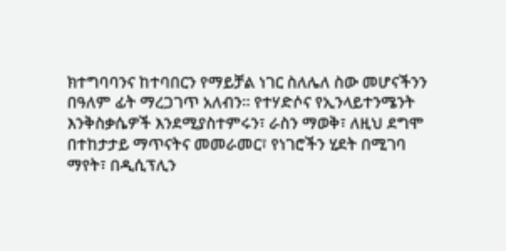ክተግባባንና ከተባበርን የማይቻል ነገር ስለሌለ ስው መሆናችንን በዓለም ፊት ማረጋገጥ አለብን። የተሃድሶና የኢንላይተንሜንት እንቅስቃሴዎች እንደሚያስተምሩን፣ ራስን ማወቅ፣ ለዚህ ደግሞ በተከታታይ ማጥናትና መመራመር፣ የነገሮችን ሂደት በሚገባ ማየት፣ በዲሲፕሊን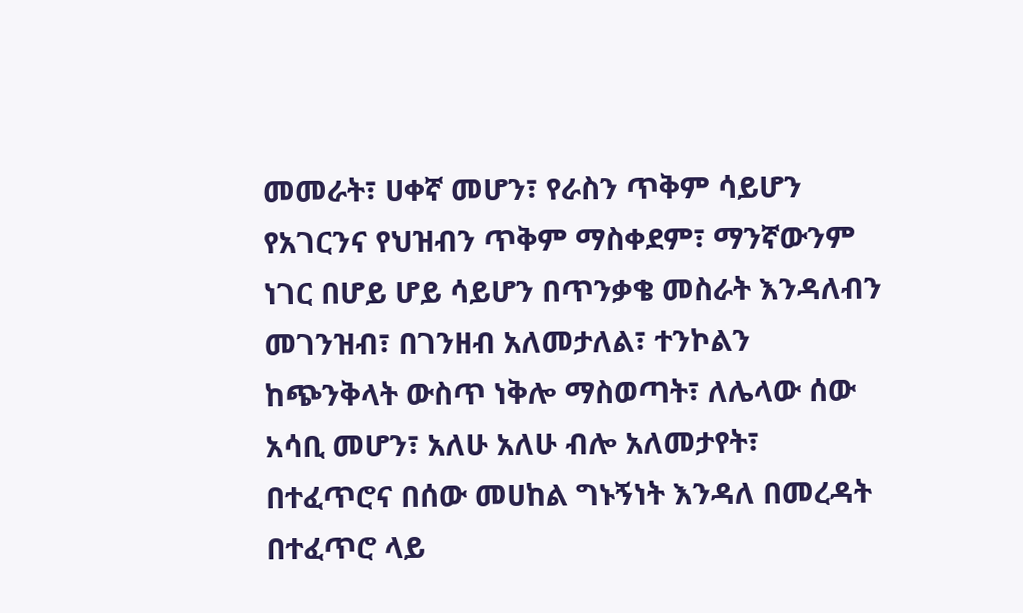መመራት፣ ሀቀኛ መሆን፣ የራስን ጥቅም ሳይሆን የአገርንና የህዝብን ጥቅም ማስቀደም፣ ማንኛውንም ነገር በሆይ ሆይ ሳይሆን በጥንቃቄ መስራት እንዳለብን መገንዝብ፣ በገንዘብ አለመታለል፣ ተንኮልን ከጭንቅላት ውስጥ ነቅሎ ማስወጣት፣ ለሌላው ሰው አሳቢ መሆን፣ አለሁ አለሁ ብሎ አለመታየት፣ በተፈጥሮና በሰው መሀከል ግኑኝነት እንዳለ በመረዳት በተፈጥሮ ላይ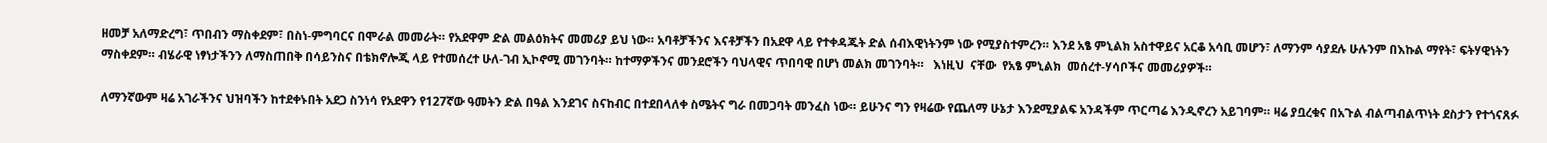ዘመቻ አለማድረግ፣ ጥበብን ማስቀደም፣ በስነ-ምግባርና በሞራል መመራት። የአደዋም ድል መልዕክትና መመሪያ ይህ ነው። አባቶቻችንና እናቶቻችን በአደዋ ላይ የተቀዳጁት ድል ሰብእዊነትንም ነው የሚያስተምረን። እንደ አፄ ምኒልክ አስተዋይና አርቆ አሳቢ መሆን፣ ለማንም ሳያደሉ ሁሉንም በእኩል ማየት፣ ፍትሃዊነትን ማስቀደም። ብሄራዊ ነፃነታችንን ለማስጠበቅ በሳይንስና በቴክኖሎጂ ላይ የተመሰረተ ሁለ-ገብ ኢኮኖሚ መገንባት። ከተማዎችንና መንደሮችን ባህላዊና ጥበባዊ በሆነ መልክ መገንባት።   እነዚህ  ናቸው  የአፄ ምኒልክ  መሰረተ-ሃሳቦችና መመሪያዎች።

ለማንኛውም ዛሬ አገራችንና ህዝባችን ከተደቀኑበት አደጋ ስንነሳ የአደዋን የ127ኛው ዓመትን ድል በዓል እንደገና ስናከብር በተደበላለቀ ስሜትና ግራ በመጋባት መንፈስ ነው። ይሁንና ግን የዛሬው የጨለማ ሁኔታ እንደሚያልፍ አንዳችም ጥርጣሬ እንዲኖረን አይገባም። ዛሬ ያቧረቁና በአጉል ብልጣብልጥነት ደስታን የተጎናጸፉ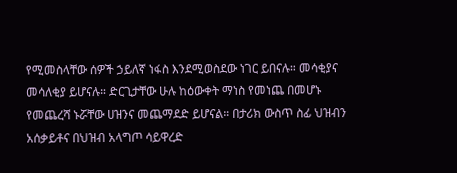የሚመስላቸው ሰዎች ኃይለኛ ነፋስ እንደሚወስደው ነገር ይበናሉ። መሳቂያና መሳለቂያ ይሆናሉ። ድርጊታቸው ሁሉ ከዕውቀት ማነስ የመነጨ በመሆኑ የመጨረሻ ኑሯቸው ሀዝንና መጨማደድ ይሆናል። በታሪክ ውስጥ ስፊ ህዝብን አሰቃይቶና በህዝብ አላግጦ ሳይዋረድ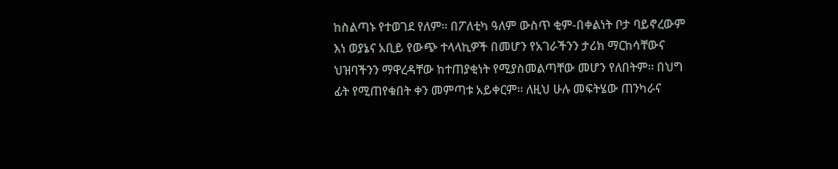ከስልጣኑ የተወገደ የለም። በፖለቲካ ዓለም ውስጥ ቂም-በቀልነት ቦታ ባይኖረውም እነ ወያኔና አቢይ የውጭ ተላላኪዎች በመሆን የአገራችንን ታሪክ ማርከሳቸውና ህዝባችንን ማዋረዳቸው ከተጠያቂነት የሚያስመልጣቸው መሆን የለበትም። በህግ ፊት የሚጠየቁበት ቀን መምጣቱ አይቀርም። ለዚህ ሁሉ መፍትሄው ጠንካራና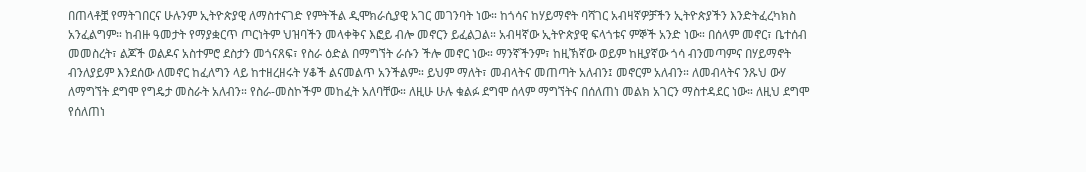በጠላቶቿ የማትገበርና ሁሉንም ኢትዮጵያዊ ለማስተናገድ የምትችል ዲሞክራሲያዊ አገር መገንባት ነው። ከጎሳና ከሃይማኖት ባሻገር አብዛኛዎቻችን ኢትዮጵያችን እንድትፈረካክስ አንፈልግም። ከብዙ ዓመታት የማያቋርጥ ጦርነትም ህዝባችን መላቀቅና እፎይ ብሎ መኖርን ይፈልጋል። አብዛኛው ኢትዮጵያዊ ፍላጎቱና ምኞች አንድ ነው። በሰላም መኖር፣ ቤተሰብ መመስረት፣ ልጆች ወልዶና አስተምሮ ደስታን መጎናጸፍ፣ የስራ ዕድል በማግኘት ራሱን ችሎ መኖር ነው። ማንኛችንም፣ ከዚኽኛው ወይም ከዚያኛው ጎሳ ብንመጣምና በሃይማኖት ብንለያይም እንደሰው ለመኖር ከፈለግን ላይ ከተዘረዘሩት ሃቆች ልናመልጥ አንችልም። ይህም ማለት፣ መብላትና መጠጣት አለብን፤ መኖርም አለብን። ለመብላትና ንጹህ ውሃ ለማግኘት ደግሞ የግዴታ መስራት አለብን። የስራ-መስኮችም መከፈት አለባቸው። ለዚሁ ሁሉ ቁልፉ ደግሞ ሰላም ማግኘትና በሰለጠነ መልክ አገርን ማስተዳደር ነው። ለዚህ ደግሞ የሰለጠነ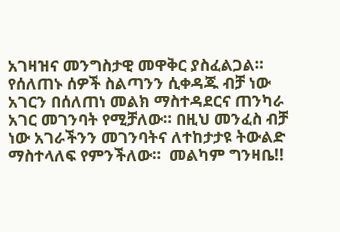አገዛዝና መንግስታዊ መዋቅር ያስፈልጋል። የሰለጠኑ ሰዎች ስልጣንን ሲቀዳጁ ብቻ ነው አገርን በሰለጠነ መልክ ማስተዳደርና ጠንካራ አገር መገንባት የሚቻለው። በዚህ መንፈስ ብቻ ነው አገራችንን መገንባትና ለተከታታዩ ትውልድ ማስተላለፍ የምንችለው።  መልካም ግንዛቤ!!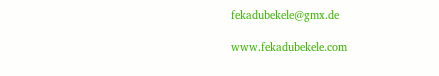fekadubekele@gmx.de

www.fekadubekele.com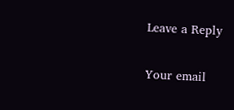Leave a Reply

Your email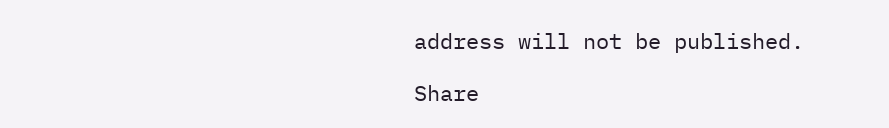address will not be published.

Share